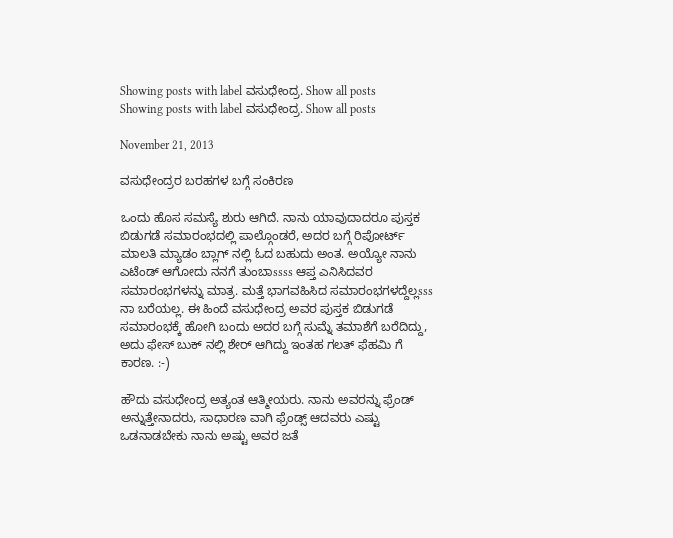Showing posts with label ವಸುಧೇಂದ್ರ. Show all posts
Showing posts with label ವಸುಧೇಂದ್ರ. Show all posts

November 21, 2013

ವಸುಧೇಂದ್ರರ ಬರಹಗಳ ಬಗ್ಗೆ ಸಂಕಿರಣ

ಒಂದು ಹೊಸ ಸಮಸ್ಯೆ ಶುರು ಆಗಿದೆ. ನಾನು ಯಾವುದಾದರೂ ಪುಸ್ತಕ ಬಿಡುಗಡೆ ಸಮಾರಂಭದಲ್ಲಿ ಪಾಲ್ಗೊಂಡರೆ, ಅದರ ಬಗ್ಗೆ ರಿಪೋರ್ಟ್ ಮಾಲತಿ ಮ್ಯಾಡಂ ಬ್ಲಾಗ್ ನಲ್ಲಿ ಓದ ಬಹುದು ಅಂತ. ಅಯ್ಯೋ ನಾನು ಎಟೆಂಡ್ ಆಗೋದು ನನಗೆ ತುಂಬಾssss ಆಪ್ತ ಎನಿಸಿದವರ ಸಮಾರಂಭಗಳನ್ನು ಮಾತ್ರ. ಮತ್ತೆ ಭಾಗವಹಿಸಿದ ಸಮಾರಂಭಗಳದ್ದೆಲ್ಲsss ನಾ ಬರೆಯಲ್ಲ. ಈ ಹಿಂದೆ ವಸುಧೇಂದ್ರ ಅವರ ಪುಸ್ತಕ ಬಿಡುಗಡೆ ಸಮಾರಂಭಕ್ಕೆ ಹೋಗಿ ಬಂದು ಅದರ ಬಗ್ಗೆ ಸುಮ್ನೆ ತಮಾಶೆಗೆ ಬರೆದಿದ್ದು, ಅದು ಫೇಸ್ ಬುಕ್ ನಲ್ಲಿ ಶೇರ್‍ ಆಗಿದ್ದು ಇಂತಹ ಗಲತ್ ಫೆಹಮಿ ಗೆ ಕಾರಣ. :-)

ಹೌದು ವಸುಧೇಂದ್ರ ಅತ್ಯಂತ ಆತ್ಮೀಯರು. ನಾನು ಅವರನ್ನು ಫ್ರೆಂಡ್ ಅನ್ನುತ್ತೇನಾದರು, ಸಾಧಾರಣ ವಾಗಿ ಫ್ರೆಂಡ್ಸ್ ಆದವರು ಎಷ್ಟು ಒಡನಾಡಬೇಕು ನಾನು ಅಷ್ಟು ಅವರ ಜತೆ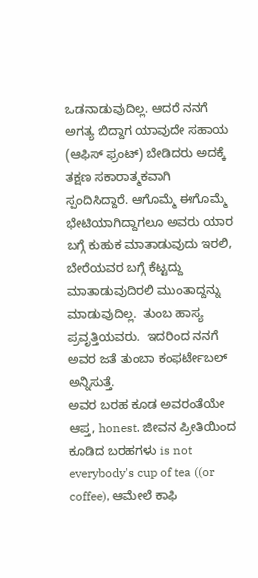ಒಡನಾಡುವುದಿಲ್ಲ. ಆದರೆ ನನಗೆ ಅಗತ್ಯ ಬಿದ್ದಾಗ ಯಾವುದೇ ಸಹಾಯ (ಆಫಿಸ್ ಫ್ರಂಟ್) ಬೇಡಿದರು ಅದಕ್ಕೆ ತಕ್ಷಣ ಸಕಾರಾತ್ಮಕವಾಗಿ ಸ್ಪಂದಿಸಿದ್ದಾರೆ. ಆಗೊಮ್ಮೆ ಈಗೊಮ್ಮೆ ಭೇಟಿಯಾಗಿದ್ದಾಗಲೂ ಅವರು ಯಾರ ಬಗ್ಗೆ ಕುಹುಕ ಮಾತಾಡುವುದು ಇರಲಿ, ಬೇರೆಯವರ ಬಗ್ಗೆ ಕೆಟ್ಟದ್ದು ಮಾತಾಡುವುದಿರಲಿ ಮುಂತಾದ್ದನ್ನು ಮಾಡುವುದಿಲ್ಲ.  ತುಂಬ ಹಾಸ್ಯ ಪ್ರವೃತ್ತಿಯವರು.  ಇದರಿಂದ ನನಗೆ ಅವರ ಜತೆ ತುಂಬಾ ಕಂಫರ್ಟೇಬಲ್ ಅನ್ನಿಸುತ್ತೆ.
ಅವರ ಬರಹ ಕೂಡ ಅವರಂತೆಯೇ ಆಪ್ತ, honest. ಜೀವನ ಪ್ರೀತಿಯಿಂದ ಕೂಡಿದ ಬರಹಗಳು is not everybody's cup of tea ((or coffee), ಆಮೇಲೆ ಕಾಫಿ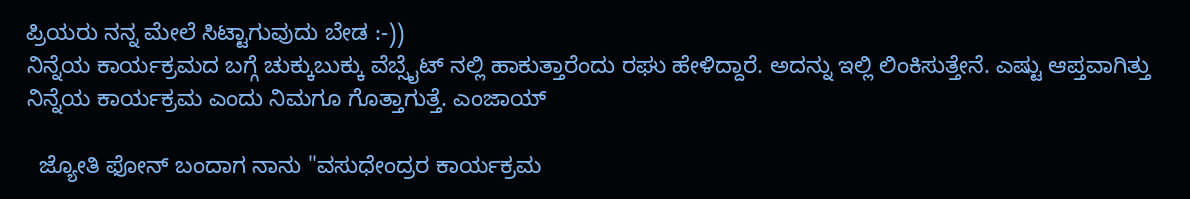ಪ್ರಿಯರು ನನ್ನ ಮೇಲೆ ಸಿಟ್ಟಾಗುವುದು ಬೇಡ :-))
ನಿನ್ನೆಯ ಕಾರ್ಯಕ್ರಮದ ಬಗ್ಗೆ ಚುಕ್ಕುಬುಕ್ಕು ವೆಬ್ಸೈಟ್ ನಲ್ಲಿ ಹಾಕುತ್ತಾರೆಂದು ರಘು ಹೇಳಿದ್ದಾರೆ. ಅದನ್ನು ಇಲ್ಲಿ ಲಿಂಕಿಸುತ್ತೇನೆ. ಎಷ್ಟು ಆಪ್ತವಾಗಿತ್ತು ನಿನ್ನೆಯ ಕಾರ್ಯಕ್ರಮ ಎಂದು ನಿಮಗೂ ಗೊತ್ತಾಗುತ್ತೆ. ಎಂಜಾಯ್

  ಜ್ಯೋತಿ ಫೋನ್ ಬಂದಾಗ ನಾನು "ವಸುಧೇಂದ್ರರ ಕಾರ್ಯಕ್ರಮ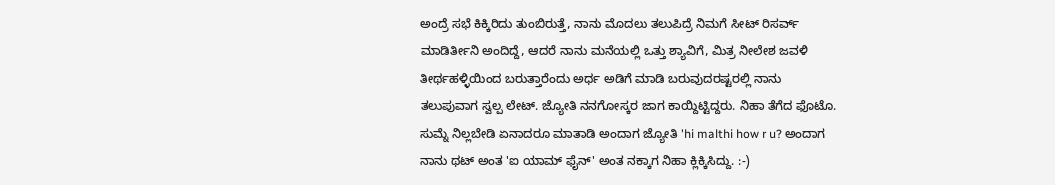ಅಂದ್ರೆ ಸಭೆ ಕಿಕ್ಕಿರಿದು ತುಂಬಿರುತ್ತೆ, ನಾನು ಮೊದಲು ತಲುಪಿದ್ರೆ ನಿಮಗೆ ಸೀಟ್ ರಿಸರ್ವ್ ಮಾಡಿರ್ತೀನಿ ಅಂದಿದ್ದೆ, ಆದರೆ ನಾನು ಮನೆಯಲ್ಲಿ ಒತ್ತು ಶ್ಯಾವಿಗೆ, ಮಿತ್ರ ನೀಲೇಶ ಜವಳಿ ತೀರ್ಥಹಳ್ಳಿಯಿಂದ ಬರುತ್ತಾರೆಂದು ಅರ್ಧ ಅಡಿಗೆ ಮಾಡಿ ಬರುವುದರಷ್ಟರಲ್ಲಿ ನಾನು ತಲುಪುವಾಗ ಸ್ವಲ್ಪ ಲೇಟ್. ಜ್ಯೋತಿ ನನಗೋಸ್ಕರ ಜಾಗ ಕಾಯ್ದಿಟ್ಟಿದ್ದರು. ನಿಹಾ ತೆಗೆದ ಫೊಟೊ. ಸುಮ್ನೆ ನಿಲ್ಲಬೇಡಿ ಏನಾದರೂ ಮಾತಾಡಿ ಅಂದಾಗ ಜ್ಯೋತಿ 'hi malthi how r u? ಅಂದಾಗ ನಾನು ಥಟ್ ಅಂತ 'ಐ ಯಾಮ್ ಫೈನ್' ಅಂತ ನಕ್ಕಾಗ ನಿಹಾ ಕ್ಲಿಕ್ಕಿಸಿದ್ದು. :-)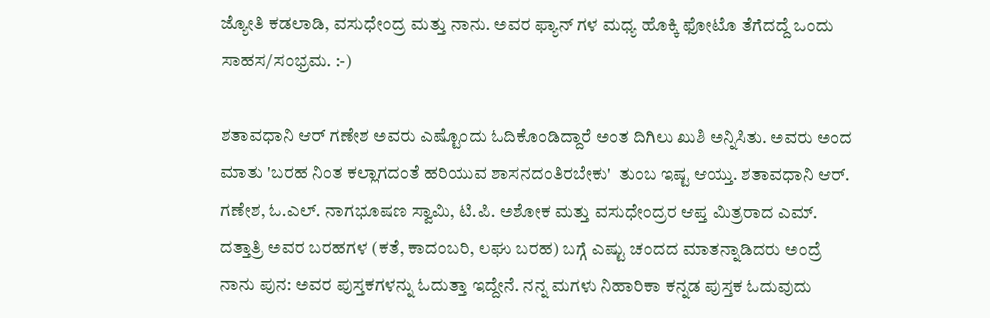ಜ್ಯೋತಿ ಕಡಲಾಡಿ, ವಸುಧೇಂದ್ರ ಮತ್ತು ನಾನು. ಅವರ ಫ್ಯಾನ್ ಗಳ ಮಧ್ಯ ಹೊಕ್ಕಿ ಫೋಟೊ ತೆಗೆದದ್ದೆ ಒಂದು ಸಾಹಸ/ಸಂಭ್ರಮ. :-)

ಶತಾವಧಾನಿ ಆರ್ ಗಣೇಶ ಅವರು ಎಷ್ಟೊಂದು ಓದಿಕೊಂಡಿದ್ದಾರೆ ಅಂತ ದಿಗಿಲು ಖುಶಿ ಅನ್ನಿಸಿತು. ಅವರು ಅಂದ ಮಾತು 'ಬರಹ ನಿಂತ ಕಲ್ಲಾಗದಂತೆ ಹರಿಯುವ ಶಾಸನದಂತಿರಬೇಕು'  ತುಂಬ ಇಷ್ಟ ಆಯ್ತು. ಶತಾವಧಾನಿ ಆರ್. ಗಣೇಶ, ಓ.ಎಲ್. ನಾಗಭೂಷಣ ಸ್ವಾಮಿ, ಟಿ.ಪಿ. ಅಶೋಕ ಮತ್ತು ವಸುಧೇಂದ್ರರ ಆಪ್ತ ಮಿತ್ರರಾದ ಎಮ್. ದತ್ತಾತ್ರಿ ಅವರ ಬರಹಗಳ (ಕತೆ, ಕಾದಂಬರಿ, ಲಘು ಬರಹ) ಬಗ್ಗೆ ಎಷ್ಟು ಚಂದದ ಮಾತನ್ನಾಡಿದರು ಅಂದ್ರೆ ನಾನು ಪುನ: ಅವರ ಪುಸ್ತಕಗಳನ್ನು ಓದುತ್ತಾ ಇದ್ದೇನೆ. ನನ್ನ ಮಗಳು ನಿಹಾರಿಕಾ ಕನ್ನಡ ಪುಸ್ತಕ ಓದುವುದು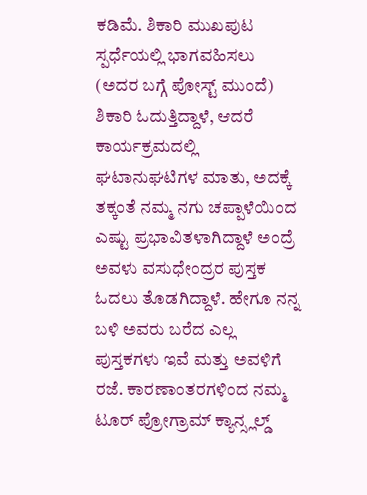ಕಡಿಮೆ. ಶಿಕಾರಿ ಮುಖಪುಟ ಸ್ಪರ್ಧೆಯಲ್ಲಿ ಭಾಗವಹಿಸಲು (ಅದರ ಬಗ್ಗೆ ಪೋಸ್ಟ್ ಮುಂದೆ) ಶಿಕಾರಿ ಓದುತ್ತಿದ್ದಾಳೆ, ಆದರೆ ಕಾರ್ಯಕ್ರಮದಲ್ಲಿ ಘಟಾನುಘಟಿಗಳ ಮಾತು, ಅದಕ್ಕೆ ತಕ್ಕಂತೆ ನಮ್ಮ ನಗು ಚಪ್ಪಾಳೆಯಿಂದ ಎಷ್ಟು ಪ್ರಭಾವಿತಳಾಗಿದ್ದಾಳೆ ಅಂದ್ರೆ ಅವಳು ವಸುಧೇಂದ್ರರ ಪುಸ್ತಕ ಓದಲು ತೊಡಗಿದ್ದಾಳೆ. ಹೇಗೂ ನನ್ನ ಬಳಿ ಅವರು ಬರೆದ ಎಲ್ಲ ಪುಸ್ತಕಗಳು ಇವೆ ಮತ್ತು ಅವಳಿಗೆ ರಜೆ. ಕಾರಣಾಂತರಗಳಿಂದ ನಮ್ಮ ಟೂರ್ ಪ್ರೋಗ್ರಾಮ್ ಕ್ಯಾನ್ಸ್ಲಲ್ಡ್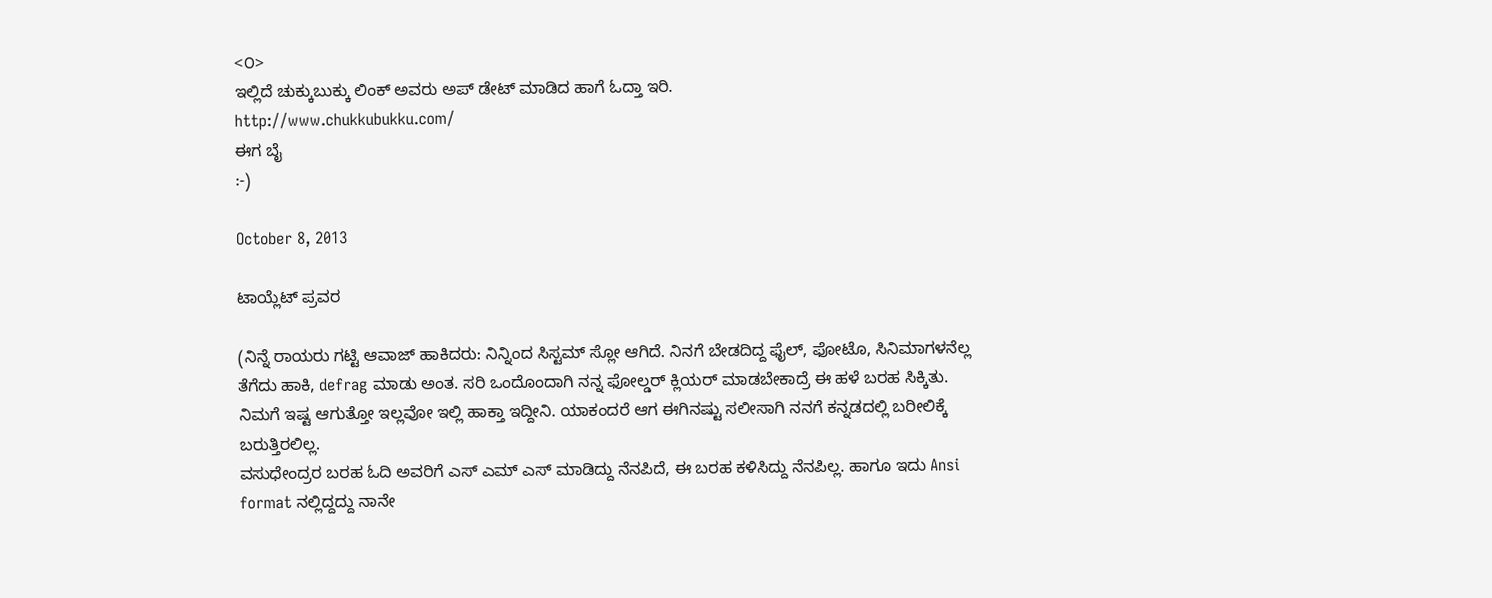<೦>
ಇಲ್ಲಿದೆ ಚುಕ್ಕುಬುಕ್ಕು ಲಿಂಕ್ ಅವರು ಅಪ್ ಡೇಟ್ ಮಾಡಿದ ಹಾಗೆ ಓದ್ತಾ ಇರಿ.
http://www.chukkubukku.com/
ಈಗ ಬೈ
:-)

October 8, 2013

ಟಾಯ್ಲೆಟ್ ಪ್ರವರ

(ನಿನ್ನೆ ರಾಯರು ಗಟ್ಟಿ ಆವಾಜ್ ಹಾಕಿದರು: ನಿನ್ನಿಂದ ಸಿಸ್ಟಮ್ ಸ್ಲೋ ಆಗಿದೆ. ನಿನಗೆ ಬೇಡದಿದ್ದ ಫೈಲ್, ಫೋಟೊ, ಸಿನಿಮಾಗಳನೆಲ್ಲ ತೆಗೆದು ಹಾಕಿ, defrag ಮಾಡು ಅಂತ. ಸರಿ ಒಂದೊಂದಾಗಿ ನನ್ನ ಫೋಲ್ಡರ್ ಕ್ಲಿಯರ್ ಮಾಡಬೇಕಾದ್ರೆ ಈ ಹಳೆ ಬರಹ ಸಿಕ್ಕಿತು. ನಿಮಗೆ ಇಷ್ಟ ಆಗುತ್ತೋ ಇಲ್ಲವೋ ಇಲ್ಲಿ ಹಾಕ್ತಾ ಇದ್ದೀನಿ. ಯಾಕಂದರೆ ಆಗ ಈಗಿನಷ್ಟು ಸಲೀಸಾಗಿ ನನಗೆ ಕನ್ನಡದಲ್ಲಿ ಬರೀಲಿಕ್ಕೆ ಬರುತ್ತಿರಲಿಲ್ಲ.
ವಸುಧೇಂದ್ರರ ಬರಹ ಓದಿ ಅವರಿಗೆ ಎಸ್ ಎಮ್ ಎಸ್ ಮಾಡಿದ್ದು ನೆನಪಿದೆ, ಈ ಬರಹ ಕಳಿಸಿದ್ದು ನೆನಪಿಲ್ಲ. ಹಾಗೂ ಇದು Ansi format ನಲ್ಲಿದ್ದದ್ದು ನಾನೇ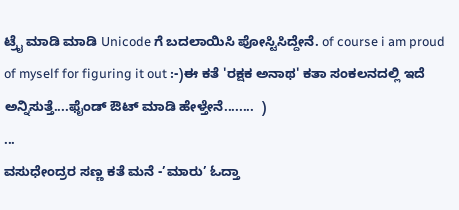ಟ್ರೈ ಮಾಡಿ ಮಾಡಿ Unicode ಗೆ ಬದಲಾಯಿಸಿ ಪೋಸ್ಟಿಸಿದ್ದೇನೆ. of course i am proud of myself for figuring it out :-)ಈ ಕತೆ 'ರಕ್ಷಕ ಅನಾಥ' ಕತಾ ಸಂಕಲನದಲ್ಲಿ ಇದೆ ಅನ್ನಿಸುತ್ತೆ....ಫೈಂಡ್ ಔಟ್ ಮಾಡಿ ಹೇಳ್ತೇನೆ........  )
...
ವಸುಧೇಂದ್ರರ ಸಣ್ಣ ಕತೆ ಮನೆ -’ಮಾರು’ ಓದ್ತಾ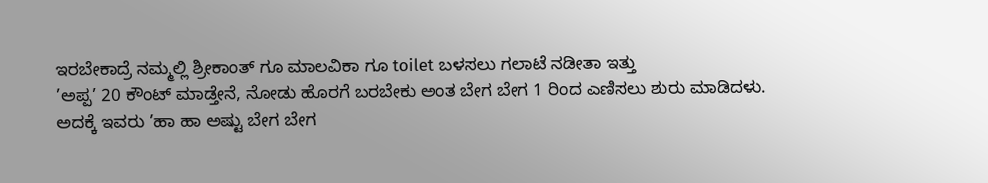ಇರಬೇಕಾದ್ರೆ ನಮ್ಮಲ್ಲಿ ಶ್ರೀಕಾಂತ್ ಗೂ ಮಾಲವಿಕಾ ಗೂ toilet ಬಳಸಲು ಗಲಾಟೆ ನಡೀತಾ ಇತ್ತು
’ಅಪ್ಪ’ 20 ಕೌಂಟ್ ಮಾಡ್ತೇನೆ, ನೋಡು ಹೊರಗೆ ಬರಬೇಕು ಅಂತ ಬೇಗ ಬೇಗ 1 ರಿಂದ ಎಣಿಸಲು ಶುರು ಮಾಡಿದಳು.
ಅದಕ್ಕೆ ಇವರು ’ಹಾ ಹಾ ಅಷ್ಟು ಬೇಗ ಬೇಗ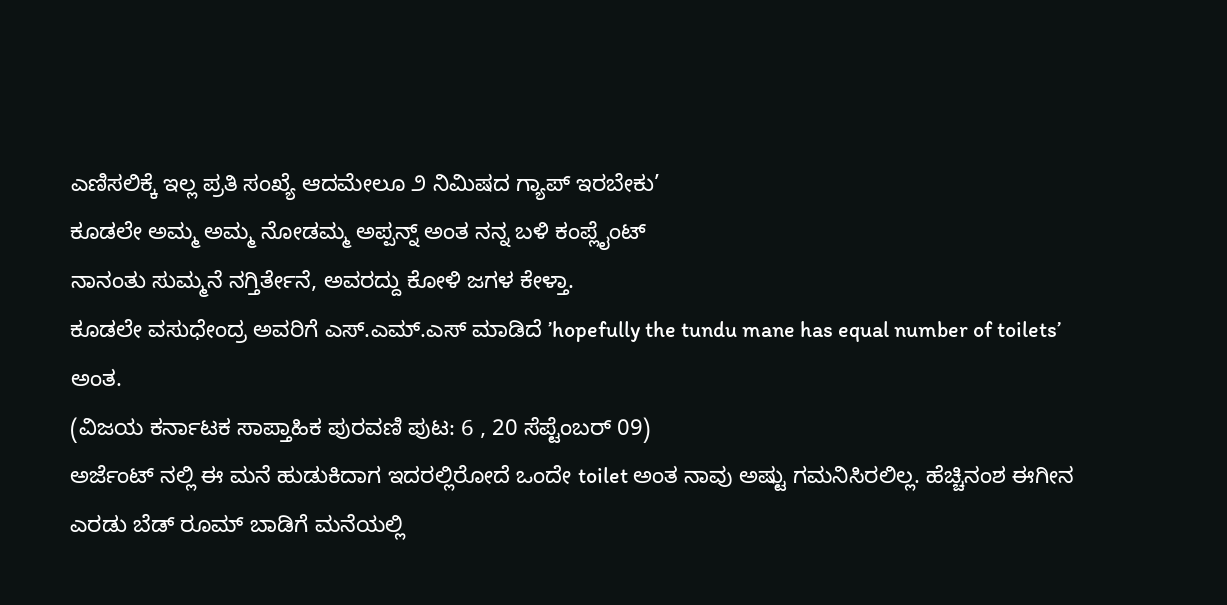ಎಣಿಸಲಿಕ್ಕೆ ಇಲ್ಲ ಪ್ರತಿ ಸಂಖ್ಯೆ ಆದಮೇಲೂ ೨ ನಿಮಿಷದ ಗ್ಯಾಪ್ ಇರಬೇಕು’
ಕೂಡಲೇ ಅಮ್ಮ ಅಮ್ಮ ನೋಡಮ್ಮ ಅಪ್ಪನ್ನ್ ಅಂತ ನನ್ನ ಬಳಿ ಕಂಪ್ಲೈಂಟ್
ನಾನಂತು ಸುಮ್ಮನೆ ನಗ್ತಿರ್ತೇನೆ, ಅವರದ್ದು ಕೋಳಿ ಜಗಳ ಕೇಳ್ತಾ.
ಕೂಡಲೇ ವಸುಧೇಂದ್ರ ಅವರಿಗೆ ಎಸ್.ಎಮ್.ಎಸ್ ಮಾಡಿದೆ ’hopefully the tundu mane has equal number of toilets’ ಅಂತ.
(ವಿಜಯ ಕರ್ನಾಟಕ ಸಾಪ್ತಾಹಿಕ ಪುರವಣಿ ಪುಟ: 6 , 20 ಸೆಪ್ಟೆಂಬರ್ 09)
ಅರ್ಜೆಂಟ್ ನಲ್ಲಿ ಈ ಮನೆ ಹುಡುಕಿದಾಗ ಇದರಲ್ಲಿರೋದೆ ಒಂದೇ toilet ಅಂತ ನಾವು ಅಷ್ಟು ಗಮನಿಸಿರಲಿಲ್ಲ. ಹೆಚ್ಚಿನಂಶ ಈಗೀನ ಎರಡು ಬೆಡ್ ರೂಮ್ ಬಾಡಿಗೆ ಮನೆಯಲ್ಲಿ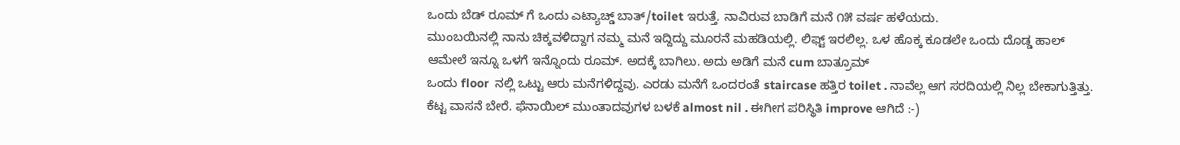ಒಂದು ಬೆಡ್ ರೂಮ್ ಗೆ ಒಂದು ಎಟ್ಯಾಚ್ಡ್ ಬಾತ್/toilet ಇರುತ್ತೆ. ನಾವಿರುವ ಬಾಡಿಗೆ ಮನೆ ೧೫ ವರ್ಷ ಹಳೆಯದು.
ಮುಂಬಯಿನಲ್ಲಿ ನಾನು ಚಿಕ್ಕವಳಿದ್ದಾಗ ನಮ್ಮ ಮನೆ ಇದ್ದಿದ್ದು ಮೂರನೆ ಮಹಡಿಯಲ್ಲಿ. ಲಿಫ್ಟ್ ಇರಲಿಲ್ಲ. ಒಳ ಹೊಕ್ಕ ಕೂಡಲೇ ಒಂದು ದೊಡ್ಡ ಹಾಲ್ ಆಮೇಲೆ ಇನ್ನೂ ಒಳಗೆ ಇನ್ನೊಂದು ರೂಮ್. ಅದಕ್ಕೆ ಬಾಗಿಲು. ಅದು ಅಡಿಗೆ ಮನೆ cum ಬಾತ್ರೂಮ್
ಒಂದು floor  ನಲ್ಲಿ ಒಟ್ಟು ಆರು ಮನೆಗಳಿದ್ದವು. ಎರಡು ಮನೆಗೆ ಒಂದರಂತೆ staircase ಹತ್ತಿರ toilet . ನಾವೆಲ್ಲ ಆಗ ಸರದಿಯಲ್ಲಿ ನಿಲ್ಲ ಬೇಕಾಗುತ್ತಿತ್ತು. ಕೆಟ್ಟ ವಾಸನೆ ಬೇರೆ. ಫೆನಾಯಿಲ್ ಮುಂತಾದವುಗಳ ಬಳಕೆ almost nil . ಈಗೀಗ ಪರಿಸ್ಥಿತಿ improve ಆಗಿದೆ :-)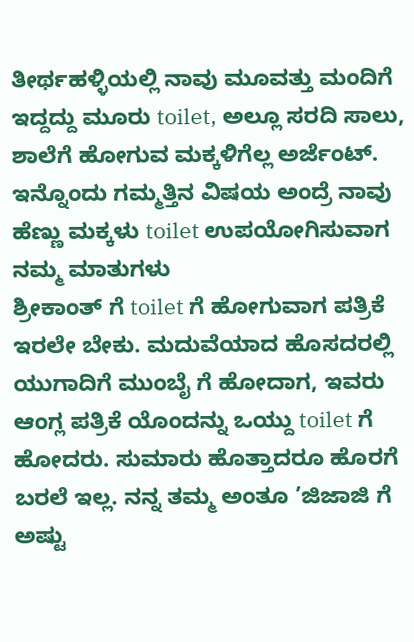ತೀರ್ಥಹಳ್ಳಿಯಲ್ಲಿ ನಾವು ಮೂವತ್ತು ಮಂದಿಗೆ ಇದ್ದದ್ದು ಮೂರು toilet, ಅಲ್ಲೂ ಸರದಿ ಸಾಲು, ಶಾಲೆಗೆ ಹೋಗುವ ಮಕ್ಕಳಿಗೆಲ್ಲ ಅರ್ಜೆಂಟ್. ಇನ್ನೊಂದು ಗಮ್ಮತ್ತಿನ ವಿಷಯ ಅಂದ್ರೆ ನಾವು ಹೆಣ್ಣು ಮಕ್ಕಳು toilet ಉಪಯೋಗಿಸುವಾಗ ನಮ್ಮ ಮಾತುಗಳು
ಶ್ರೀಕಾಂತ್ ಗೆ toilet ಗೆ ಹೋಗುವಾಗ ಪತ್ರಿಕೆ ಇರಲೇ ಬೇಕು. ಮದುವೆಯಾದ ಹೊಸದರಲ್ಲಿ ಯುಗಾದಿಗೆ ಮುಂಬೈ ಗೆ ಹೋದಾಗ, ಇವರು ಆಂಗ್ಲ ಪತ್ರಿಕೆ ಯೊಂದನ್ನು ಒಯ್ದು toilet ಗೆ ಹೋದರು. ಸುಮಾರು ಹೊತ್ತಾದರೂ ಹೊರಗೆ ಬರಲೆ ಇಲ್ಲ. ನನ್ನ ತಮ್ಮ ಅಂತೂ ’ಜಿಜಾಜಿ ಗೆ ಅಷ್ಟು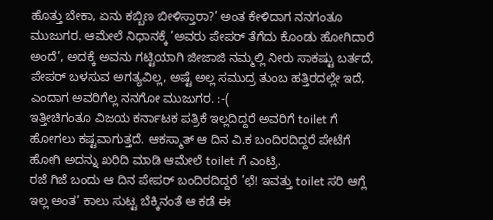ಹೊತ್ತು ಬೇಕಾ, ಏನು ಕಬ್ಬಿಣ ಬೀಳಿಸ್ತಾರಾ?’ ಅಂತ ಕೇಳಿದಾಗ ನನಗಂತೂ ಮುಜುಗರ. ಆಮೇಲೆ ನಿಧಾನಕ್ಕೆ ’ಅವರು ಪೇಪರ್ ತೆಗೆದು ಕೊಂಡು ಹೋಗಿದಾರೆ ಅಂದೆ’, ಅದಕ್ಕೆ ಅವನು ಗಟ್ಟಿಯಾಗಿ ಜೀಜಾಜಿ ನಮ್ಮಲ್ಲಿ ನೀರು ಸಾಕಷ್ಟು ಬರ್ತದೆ, ಪೇಪರ್ ಬಳಸುವ ಅಗತ್ಯವಿಲ್ಲ, ಅಷ್ಟೆ ಅಲ್ಲ ಸಮುದ್ರ ತುಂಬ ಹತ್ತಿರದಲ್ಲೇ ಇದೆ, ಎಂದಾಗ ಅವರಿಗೆಲ್ಲ ನನಗೋ ಮುಜುಗರ. :-(
ಇತ್ತೀಚಿಗಂತೂ ವಿಜಯ ಕರ್ನಾಟಕ ಪತ್ರಿಕೆ ಇಲ್ಲದಿದ್ದರೆ ಅವರಿಗೆ toilet ಗೆ ಹೋಗಲು ಕಷ್ಟವಾಗುತ್ತದೆ. ಆಕಸ್ಮಾತ್ ಆ ದಿನ ವಿ.ಕ ಬಂದಿರದಿದ್ದರೆ ಪೇಟೆಗೆ ಹೋಗಿ ಅದನ್ನು ಖರಿದಿ ಮಾಡಿ ಆಮೇಲೆ toilet ಗೆ ಎಂಟ್ರಿ.
ರಜೆ ಗಿಜೆ ಬಂದು ಆ ದಿನ ಪೇಪರ್ ಬಂದಿರದಿದ್ದರೆ ’ಛೆ! ಇವತ್ತು toilet ಸರಿ ಆಗ್ಲೆ ಇಲ್ಲ ಅಂತ’ ಕಾಲು ಸುಟ್ಟ ಬೆಕ್ಕಿನಂತೆ ಆ ಕಡೆ ಈ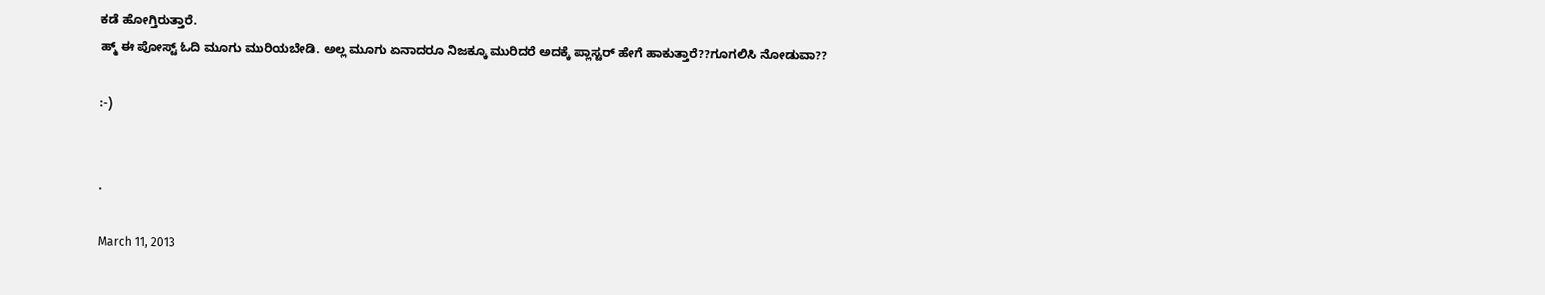ಕಡೆ ಹೋಗ್ತಿರುತ್ತಾರೆ.
ಹ್ಮ್ ಈ ಪೋಸ್ಟ್ ಓದಿ ಮೂಗು ಮುರಿಯಬೇಡಿ. ಅಲ್ಲ ಮೂಗು ಏನಾದರೂ ನಿಜಕ್ಕೂ ಮುರಿದರೆ ಅದಕ್ಕೆ ಪ್ಲಾಸ್ಟರ್ ಹೇಗೆ ಹಾಕುತ್ತಾರೆ??ಗೂಗಲಿಸಿ ನೋಡುವಾ??

:-)


.

March 11, 2013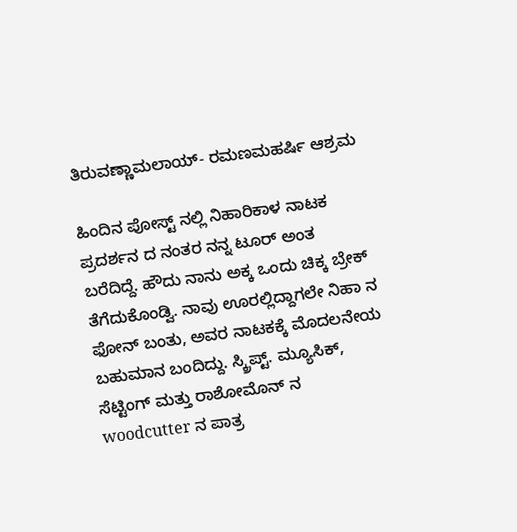ತಿರುವಣ್ಣಾಮಲಾಯ್- ರಮಣಮಹರ್ಷಿ ಆಶ್ರಮ

ಹಿಂದಿನ ಪೋಸ್ಟ್ ನಲ್ಲಿ ನಿಹಾರಿಕಾಳ ನಾಟಕ ಪ್ರದರ್ಶನ ದ ನಂತರ ನನ್ನ ಟೂರ್ ಅಂತ ಬರೆದಿದ್ದೆ. ಹೌದು ನಾನು ಅಕ್ಕ ಒಂದು ಚಿಕ್ಕ ಬ್ರೇಕ್ ತೆಗೆದುಕೊಂಡ್ವಿ. ನಾವು ಊರಲ್ಲಿದ್ದಾಗಲೇ ನಿಹಾ ನ ಫೋನ್ ಬಂತು, ಅವರ ನಾಟಕಕ್ಕೆ ಮೊದಲನೇಯ ಬಹುಮಾನ ಬಂದಿದ್ದು. ಸ್ಕ್ರಿಪ್ಟ್. ಮ್ಯೂಸಿಕ್, ಸೆಟ್ಟಿಂಗ್ ಮತ್ತು ರಾಶೋಮೊನ್ ನ woodcutter ನ ಪಾತ್ರ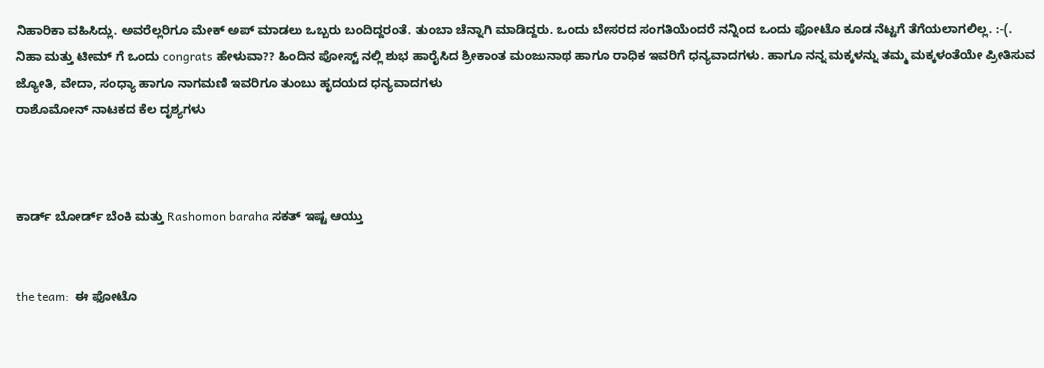ನಿಹಾರಿಕಾ ವಹಿಸಿದ್ಲು. ಅವರೆಲ್ಲರಿಗೂ ಮೇಕ್ ಅಪ್ ಮಾಡಲು ಒಬ್ಬರು ಬಂದಿದ್ದರಂತೆ. ತುಂಬಾ ಚೆನ್ನಾಗಿ ಮಾಡಿದ್ದರು. ಒಂದು ಬೇಸರದ ಸಂಗತಿಯೆಂದರೆ ನನ್ನಿಂದ ಒಂದು ಫೋಟೊ ಕೂಡ ನೆಟ್ಟಗೆ ತೆಗೆಯಲಾಗಲಿಲ್ಲ. :-(. ನಿಹಾ ಮತ್ತು ಟೀಮ್ ಗೆ ಒಂದು congrats ಹೇಳುವಾ?? ಹಿಂದಿನ ಪೋಸ್ಟ್ ನಲ್ಲಿ ಶುಭ ಹಾರೈಸಿದ ಶ್ರೀಕಾಂತ ಮಂಜುನಾಥ ಹಾಗೂ ರಾಧಿಕ ಇವರಿಗೆ ಧನ್ಯವಾದಗಳು. ಹಾಗೂ ನನ್ನ ಮಕ್ಕಳನ್ನು ತಮ್ಮ ಮಕ್ಕಳಂತೆಯೇ ಪ್ರೀತಿಸುವ ಜ್ಯೋತಿ, ವೇದಾ, ಸಂಧ್ಯಾ ಹಾಗೂ ನಾಗಮಣಿ ಇವರಿಗೂ ತುಂಬು ಹೃದಯದ ಧನ್ಯವಾದಗಳು
ರಾಶೊಮೋನ್ ನಾಟಕದ ಕೆಲ ದೃಶ್ಯಗಳು



ಕಾರ್ಡ್ ಬೋರ್ಡ್ ಬೆಂಕಿ ಮತ್ತು Rashomon baraha ಸಕತ್ ಇಷ್ಟ ಆಯ್ತು


the team:  ಈ ಫೋಟೊ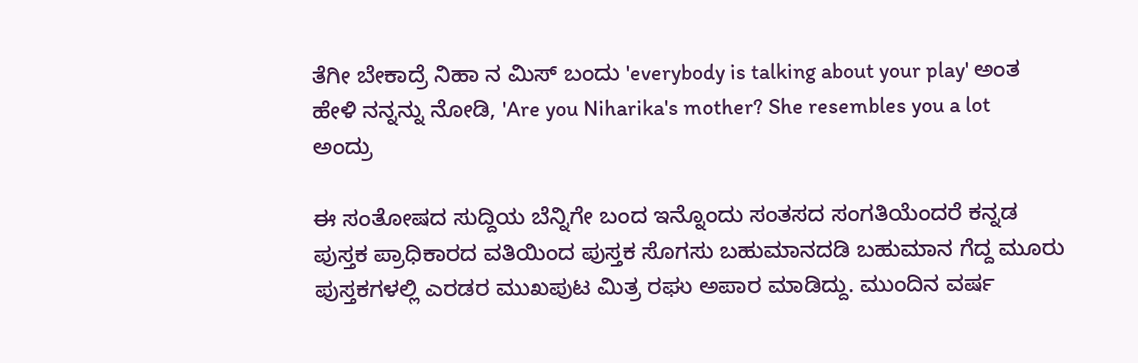ತೆಗೀ ಬೇಕಾದ್ರೆ ನಿಹಾ ನ ಮಿಸ್ ಬಂದು 'everybody is talking about your play' ಅಂತ ಹೇಳಿ ನನ್ನನ್ನು ನೋಡಿ, 'Are you Niharika's mother? She resembles you a lot ಅಂದ್ರು

ಈ ಸಂತೋಷದ ಸುದ್ದಿಯ ಬೆನ್ನಿಗೇ ಬಂದ ಇನ್ನೊಂದು ಸಂತಸದ ಸಂಗತಿಯೆಂದರೆ ಕನ್ನಡ ಪುಸ್ತಕ ಪ್ರಾಧಿಕಾರದ ವತಿಯಿಂದ ಪುಸ್ತಕ ಸೊಗಸು ಬಹುಮಾನದಡಿ ಬಹುಮಾನ ಗೆದ್ದ ಮೂರು ಪುಸ್ತಕಗಳಲ್ಲಿ ಎರಡರ ಮುಖಪುಟ ಮಿತ್ರ ರಘು ಅಪಾರ ಮಾಡಿದ್ದು. ಮುಂದಿನ ವರ್ಷ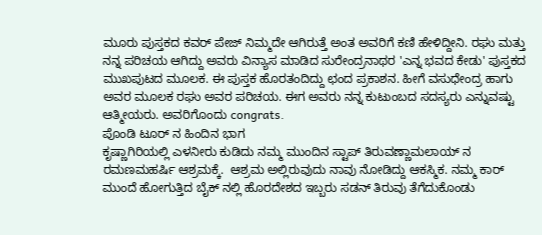ಮೂರು ಪುಸ್ತಕದ ಕವರ್ ಪೇಜ್ ನಿಮ್ಮದೇ ಆಗಿರುತ್ತೆ ಅಂತ ಅವರಿಗೆ ಕಣಿ ಹೇಳಿದ್ದೀನಿ. ರಘು ಮತ್ತು ನನ್ನ ಪರಿಚಯ ಆಗಿದ್ದು ಅವರು ವಿನ್ಯಾಸ ಮಾಡಿದ ಸುರೇಂದ್ರನಾಥರ 'ಎನ್ನ ಭವದ ಕೇಡು' ಪುಸ್ತಕದ ಮುಖಪುಟದ ಮೂಲಕ. ಈ ಪುಸ್ತಕ ಹೊರತಂದಿದ್ದು ಛಂದ ಪ್ರಕಾಶನ. ಹೀಗೆ ವಸುಧೇಂದ್ರ ಹಾಗು ಅವರ ಮೂಲಕ ರಘು ಅವರ ಪರಿಚಯ. ಈಗ ಅವರು ನನ್ನ ಕುಟುಂಬದ ಸದಸ್ಯರು ಎನ್ನುವಷ್ಟು ಆತ್ಮೀಯರು. ಅವರಿಗೊಂದು congrats.
ಪೊಂಡಿ ಟೂರ್ ನ ಹಿಂದಿನ ಭಾಗ
ಕೃಷ್ಣಾಗಿರಿಯಲ್ಲಿ ಎಳನೀರು ಕುಡಿದು ನಮ್ಮ ಮುಂದಿನ ಸ್ಟಾಪ್ ತಿರುವಣ್ಣಾಮಲಾಯ್ ನ ರಮಣಮಹರ್ಷಿ ಆಶ್ರಮಕ್ಕೆ.  ಆಶ್ರಮ ಅಲ್ಲಿರುವುದು ನಾವು ನೋಡಿದ್ದು ಆಕಸ್ಮಿಕ. ನಮ್ಮ ಕಾರ್ ಮುಂದೆ ಹೋಗುತ್ತಿದ ಬೈಕ್ ನಲ್ಲಿ ಹೊರದೇಶದ ಇಬ್ಬರು ಸಡನ್ ತಿರುವು ತೆಗೆದುಕೊಂಡು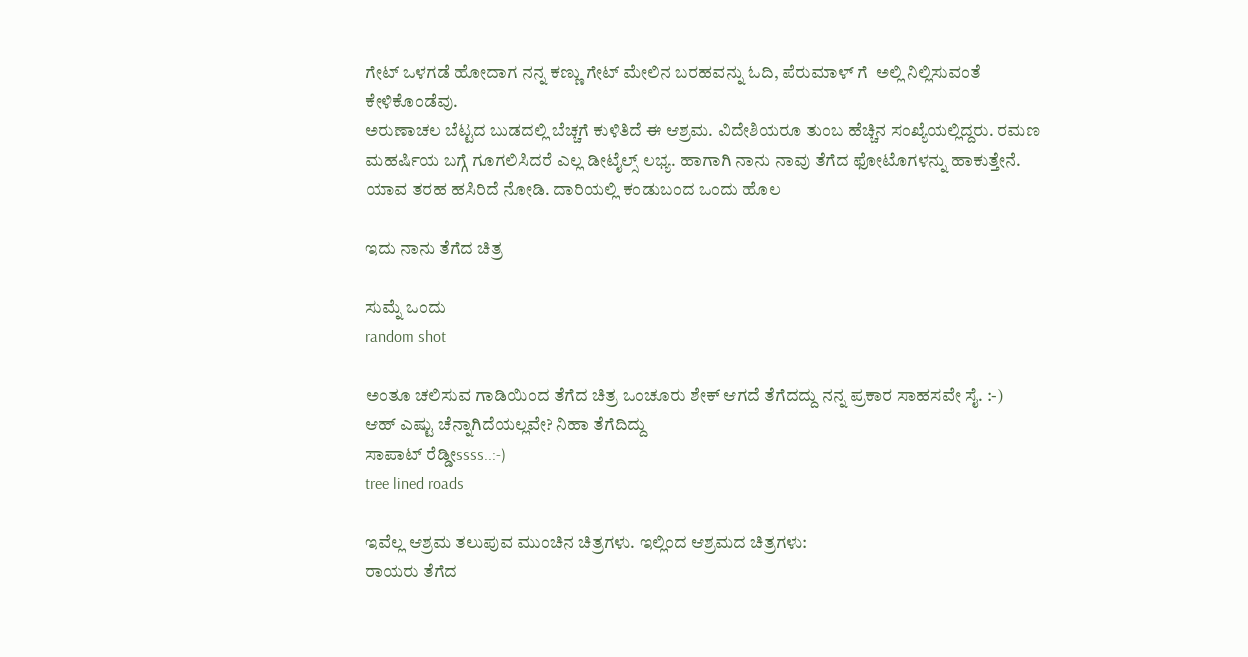ಗೇಟ್ ಒಳಗಡೆ ಹೋದಾಗ ನನ್ನ ಕಣ್ಣು ಗೇಟ್ ಮೇಲಿನ ಬರಹವನ್ನು ಓದಿ, ಪೆರುಮಾಳ್ ಗೆ  ಅಲ್ಲಿ ನಿಲ್ಲಿಸುವಂತೆ ಕೇಳಿಕೊಂಡೆವು.
ಅರುಣಾಚಲ ಬೆಟ್ಟದ ಬುಡದಲ್ಲಿ ಬೆಚ್ಚಗೆ ಕುಳಿತಿದೆ ಈ ಆಶ್ರಮ. ವಿದೇಶಿಯರೂ ತುಂಬ ಹೆಚ್ಚಿನ ಸಂಖ್ಯೆಯಲ್ಲಿದ್ದರು. ರಮಣ ಮಹರ್ಷಿಯ ಬಗ್ಗೆ ಗೂಗಲಿಸಿದರೆ ಎಲ್ಲ ಡೀಟೈಲ್ಸ್ ಲಭ್ಯ. ಹಾಗಾಗಿ ನಾನು ನಾವು ತೆಗೆದ ಫೋಟೊಗಳನ್ನು ಹಾಕುತ್ತೇನೆ.
ಯಾವ ತರಹ ಹಸಿರಿದೆ ನೋಡಿ. ದಾರಿಯಲ್ಲಿ ಕಂಡುಬಂದ ಒಂದು ಹೊಲ

ಇದು ನಾನು ತೆಗೆದ ಚಿತ್ರ

ಸುಮ್ನೆ ಒಂದು
random shot

ಅಂತೂ ಚಲಿಸುವ ಗಾಡಿಯಿಂದ ತೆಗೆದ ಚಿತ್ರ ಒಂಚೂರು ಶೇಕ್ ಆಗದೆ ತೆಗೆದದ್ದು ನನ್ನ ಪ್ರಕಾರ ಸಾಹಸವೇ ಸೈ. :-)
ಆಹ್ ಎಷ್ಟು ಚೆನ್ನಾಗಿದೆಯಲ್ಲವೇ? ನಿಹಾ ತೆಗೆದಿದ್ದು
ಸಾಪಾಟ್ ರೆಡ್ಡೀssss..:-)
tree lined roads

ಇವೆಲ್ಲ ಆಶ್ರಮ ತಲುಪುವ ಮುಂಚಿನ ಚಿತ್ರಗಳು. ಇಲ್ಲಿಂದ ಆಶ್ರಮದ ಚಿತ್ರಗಳು:
ರಾಯರು ತೆಗೆದ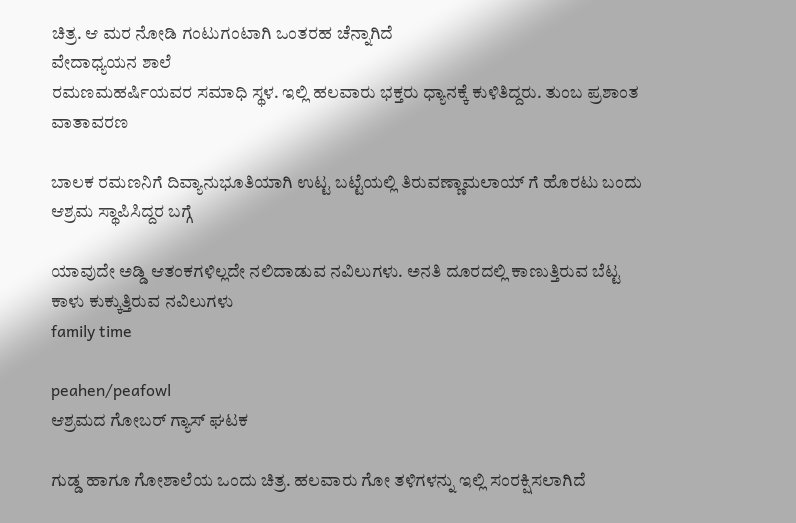ಚಿತ್ರ. ಆ ಮರ ನೋಡಿ ಗಂಟುಗಂಟಾಗಿ ಒಂತರಹ ಚೆನ್ನಾಗಿದೆ
ವೇದಾಧ್ಯಯನ ಶಾಲೆ
ರಮಣಮಹರ್ಷಿಯವರ ಸಮಾಧಿ ಸ್ಥಳ. ಇಲ್ಲಿ ಹಲವಾರು ಭಕ್ತರು ಧ್ಯಾನಕ್ಕೆ ಕುಳಿತಿದ್ದರು. ತುಂಬ ಪ್ರಶಾಂತ ವಾತಾವರಣ

ಬಾಲಕ ರಮಣನಿಗೆ ದಿವ್ಯಾನುಭೂತಿಯಾಗಿ ಉಟ್ಟ ಬಟ್ಟೆಯಲ್ಲಿ ತಿರುವಣ್ಣಾಮಲಾಯ್ ಗೆ ಹೊರಟು ಬಂದು ಆಶ್ರಮ ಸ್ಥಾಪಿಸಿದ್ದರ ಬಗ್ಗೆ

ಯಾವುದೇ ಅಡ್ಡಿ ಆತಂಕಗಳಿಲ್ಲದೇ ನಲಿದಾಡುವ ನವಿಲುಗಳು. ಅನತಿ ದೂರದಲ್ಲಿ ಕಾಣುತ್ತಿರುವ ಬೆಟ್ಟ
ಕಾಳು ಕುಕ್ಕುತ್ತಿರುವ ನವಿಲುಗಳು
family time

peahen/peafowl
ಆಶ್ರಮದ ಗೋಬರ್ ಗ್ಯಾಸ್ ಘಟಕ

ಗುಡ್ಡ ಹಾಗೂ ಗೋಶಾಲೆಯ ಒಂದು ಚಿತ್ರ. ಹಲವಾರು ಗೋ ತಳಿಗಳನ್ನು ಇಲ್ಲಿ ಸಂರಕ್ಷಿಸಲಾಗಿದೆ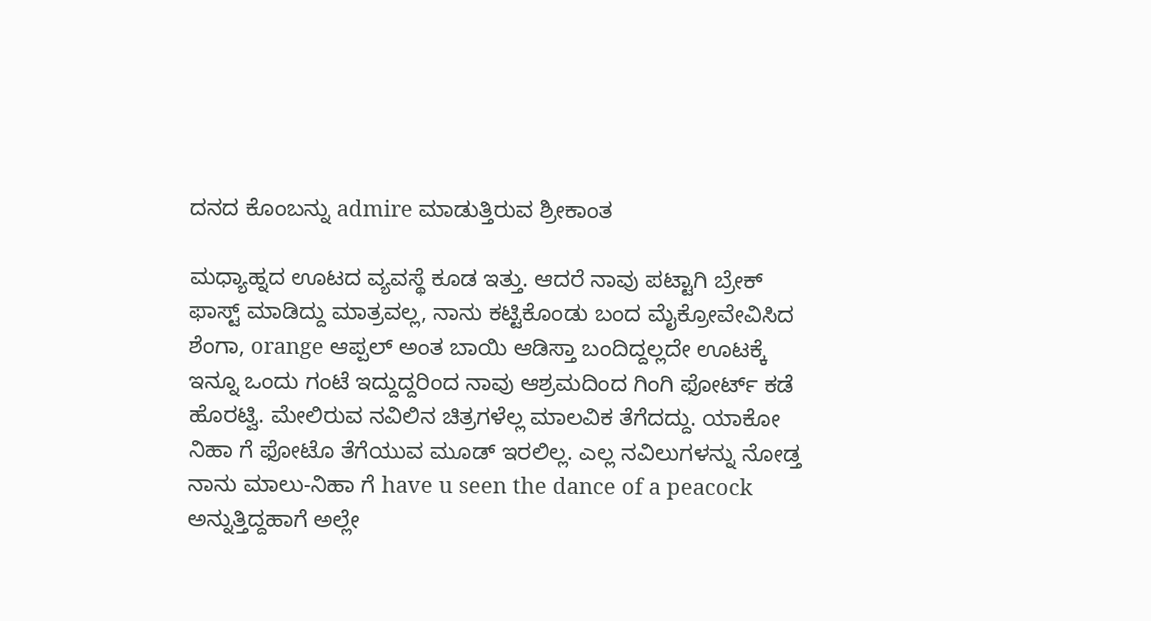ದನದ ಕೊಂಬನ್ನು admire ಮಾಡುತ್ತಿರುವ ಶ್ರೀಕಾಂತ

ಮಧ್ಯಾಹ್ನದ ಊಟದ ವ್ಯವಸ್ಥೆ ಕೂಡ ಇತ್ತು. ಆದರೆ ನಾವು ಪಟ್ಟಾಗಿ ಬ್ರೇಕ್ ಫಾಸ್ಟ್ ಮಾಡಿದ್ದು ಮಾತ್ರವಲ್ಲ, ನಾನು ಕಟ್ಟಿಕೊಂಡು ಬಂದ ಮೈಕ್ರೋವೇವಿಸಿದ ಶೆಂಗಾ, orange ಆಪ್ಪಲ್ ಅಂತ ಬಾಯಿ ಆಡಿಸ್ತಾ ಬಂದಿದ್ದಲ್ಲದೇ ಊಟಕ್ಕೆ ಇನ್ನೂ ಒಂದು ಗಂಟೆ ಇದ್ದುದ್ದರಿಂದ ನಾವು ಆಶ್ರಮದಿಂದ ಗಿಂಗಿ ಫೋರ್ಟ್ ಕಡೆ ಹೊರಟ್ವಿ. ಮೇಲಿರುವ ನವಿಲಿನ ಚಿತ್ರಗಳೆಲ್ಲ ಮಾಲವಿಕ ತೆಗೆದದ್ದು. ಯಾಕೋ ನಿಹಾ ಗೆ ಫೋಟೊ ತೆಗೆಯುವ ಮೂಡ್ ಇರಲಿಲ್ಲ. ಎಲ್ಲ ನವಿಲುಗಳನ್ನು ನೋಡ್ತ ನಾನು ಮಾಲು-ನಿಹಾ ಗೆ have u seen the dance of a peacock ಅನ್ನುತ್ತಿದ್ದಹಾಗೆ ಅಲ್ಲೇ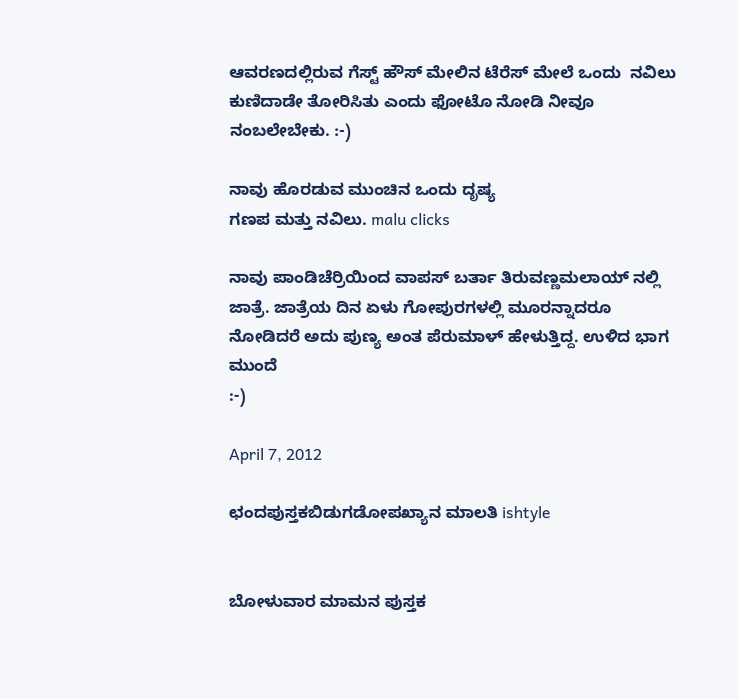ಆವರಣದಲ್ಲಿರುವ ಗೆಸ್ಟ್ ಹೌಸ್ ಮೇಲಿನ ಟೆರೆಸ್ ಮೇಲೆ ಒಂದು  ನವಿಲು ಕುಣಿದಾಡೇ ತೋರಿಸಿತು ಎಂದು ಫೋಟೊ ನೋಡಿ ನೀವೂ ನಂಬಲೇಬೇಕು. :-)

ನಾವು ಹೊರಡುವ ಮುಂಚಿನ ಒಂದು ದೃಷ್ಯ
ಗಣಪ ಮತ್ತು ನವಿಲು. malu clicks

ನಾವು ಪಾಂಡಿಚೆರ್ರಿಯಿಂದ ವಾಪಸ್ ಬರ್ತಾ ತಿರುವಣ್ಣಮಲಾಯ್ ನಲ್ಲಿ ಜಾತ್ರೆ. ಜಾತ್ರೆಯ ದಿನ ಏಳು ಗೋಪುರಗಳಲ್ಲಿ ಮೂರನ್ನಾದರೂ ನೋಡಿದರೆ ಅದು ಪುಣ್ಯ ಅಂತ ಪೆರುಮಾಳ್ ಹೇಳುತ್ತಿದ್ದ. ಉಳಿದ ಭಾಗ ಮುಂದೆ
:-)

April 7, 2012

ಛಂದಪುಸ್ತಕಬಿಡುಗಡೋಪಖ್ಯಾನ ಮಾಲತಿ ishtyle


ಬೋಳುವಾರ ಮಾಮನ ಪುಸ್ತಕ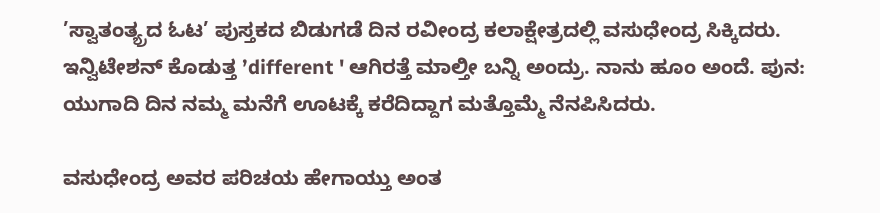’ಸ್ವಾತಂತ್ಯ್ರದ ಓಟ’ ಪುಸ್ತಕದ ಬಿಡುಗಡೆ ದಿನ ರವೀಂದ್ರ ಕಲಾಕ್ಷೇತ್ರದಲ್ಲಿ ವಸುಧೇಂದ್ರ ಸಿಕ್ಕಿದರು. ಇನ್ವಿಟೇಶನ್ ಕೊಡುತ್ತ ’different ' ಆಗಿರತ್ತೆ ಮಾಲ್ತೀ ಬನ್ನಿ ಅಂದ್ರು. ನಾನು ಹೂಂ ಅಂದೆ. ಪುನ: ಯುಗಾದಿ ದಿನ ನಮ್ಮ ಮನೆಗೆ ಊಟಕ್ಕೆ ಕರೆದಿದ್ದಾಗ ಮತ್ತೊಮ್ಮೆ ನೆನಪಿಸಿದರು.

ವಸುಧೇಂದ್ರ ಅವರ ಪರಿಚಯ ಹೇಗಾಯ್ತು ಅಂತ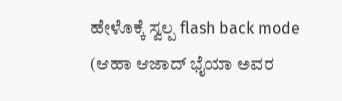ಹೇಳೊಕ್ಕೆ ಸ್ವಲ್ಪ flash back mode (ಆಹಾ ಆಜಾದ್ ಭೈಯಾ ಅವರ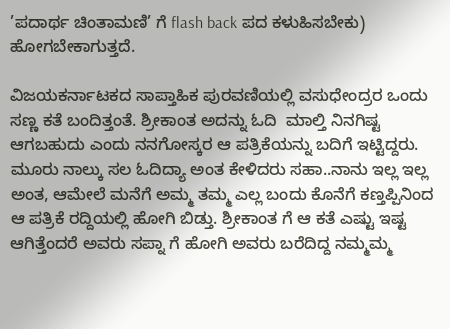’ಪದಾರ್ಥ ಚಿಂತಾಮಣಿ’ ಗೆ flash back ಪದ ಕಳುಹಿಸಬೇಕು) ಹೋಗಬೇಕಾಗುತ್ತದೆ.

ವಿಜಯಕರ್ನಾಟಕದ ಸಾಪ್ತಾಹಿಕ ಪುರವಣಿಯಲ್ಲಿ ವಸುಧೇಂದ್ರರ ಒಂದು ಸಣ್ಣ ಕತೆ ಬಂದಿತ್ತಂತೆ. ಶ್ರೀಕಾಂತ ಅದನ್ನು ಓದಿ  ಮಾಲ್ತಿ ನಿನಗಿಷ್ಟ ಆಗಬಹುದು ಎಂದು ನನಗೋಸ್ಕರ ಆ ಪತ್ರಿಕೆಯನ್ನು ಬದಿಗೆ ಇಟ್ಟಿದ್ದರು. ಮೂರು ನಾಲ್ಕು ಸಲ ಓದಿದ್ಯಾ ಅಂತ ಕೇಳಿದರು ಸಹಾ..ನಾನು ಇಲ್ಲ ಇಲ್ಲ ಅಂತ, ಆಮೇಲೆ ಮನೆಗೆ ಅಮ್ಮ ತಮ್ಮ ಎಲ್ಲ ಬಂದು ಕೊನೆಗೆ ಕಣ್ತಪ್ಪಿನಿಂದ ಆ ಪತ್ರಿಕೆ ರದ್ದಿಯಲ್ಲಿ ಹೋಗಿ ಬಿಡ್ತು. ಶ್ರೀಕಾಂತ ಗೆ ಆ ಕತೆ ಎಷ್ಟು ಇಷ್ಟ ಆಗಿತ್ತೆಂದರೆ ಅವರು ಸಪ್ನಾ ಗೆ ಹೋಗಿ ಅವರು ಬರೆದಿದ್ದ ನಮ್ಮಮ್ಮ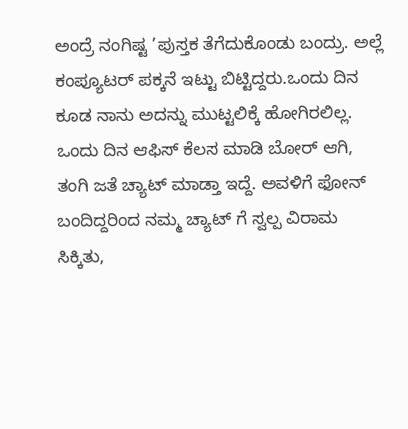ಅಂದ್ರೆ ನಂಗಿಷ್ಟ ’ಪುಸ್ತಕ ತೆಗೆದುಕೊಂಡು ಬಂದ್ರು. ಅಲ್ಲೆ ಕಂಪ್ಯೂಟರ್ ಪಕ್ಕನೆ ಇಟ್ಟು ಬಿಟ್ಟಿದ್ದರು.ಒಂದು ದಿನ ಕೂಡ ನಾನು ಅದನ್ನು ಮುಟ್ಟಲಿಕ್ಕೆ ಹೋಗಿರಲಿಲ್ಲ. ಒಂದು ದಿನ ಆಫಿಸ್ ಕೆಲಸ ಮಾಡಿ ಬೋರ್ ಆಗಿ, ತಂಗಿ ಜತೆ ಚ್ಯಾಟ್ ಮಾಡ್ತಾ ಇದ್ದೆ. ಅವಳಿಗೆ ಫೋನ್ ಬಂದಿದ್ದರಿಂದ ನಮ್ಮ ಚ್ಯಾಟ್ ಗೆ ಸ್ವಲ್ಪ ವಿರಾಮ ಸಿಕ್ಕಿತು,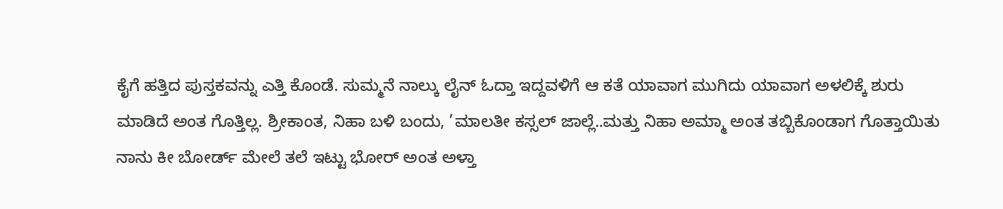ಕೈಗೆ ಹತ್ತಿದ ಪುಸ್ತಕವನ್ನು ಎತ್ತಿ ಕೊಂಡೆ. ಸುಮ್ಮನೆ ನಾಲ್ಕು ಲೈನ್ ಓದ್ತಾ ಇದ್ದವಳಿಗೆ ಆ ಕತೆ ಯಾವಾಗ ಮುಗಿದು ಯಾವಾಗ ಅಳಲಿಕ್ಕೆ ಶುರು ಮಾಡಿದೆ ಅಂತ ಗೊತ್ತಿಲ್ಲ. ಶ್ರೀಕಾಂತ, ನಿಹಾ ಬಳಿ ಬಂದು, ’ಮಾಲತೀ ಕಸ್ಸಲ್ ಜಾಲ್ಲೆ..ಮತ್ತು ನಿಹಾ ಅಮ್ಮಾ ಅಂತ ತಬ್ಬಿಕೊಂಡಾಗ ಗೊತ್ತಾಯಿತು ನಾನು ಕೀ ಬೋರ್ಡ್ ಮೇಲೆ ತಲೆ ಇಟ್ಟು ಭೋರ್ ಅಂತ ಅಳ್ತಾ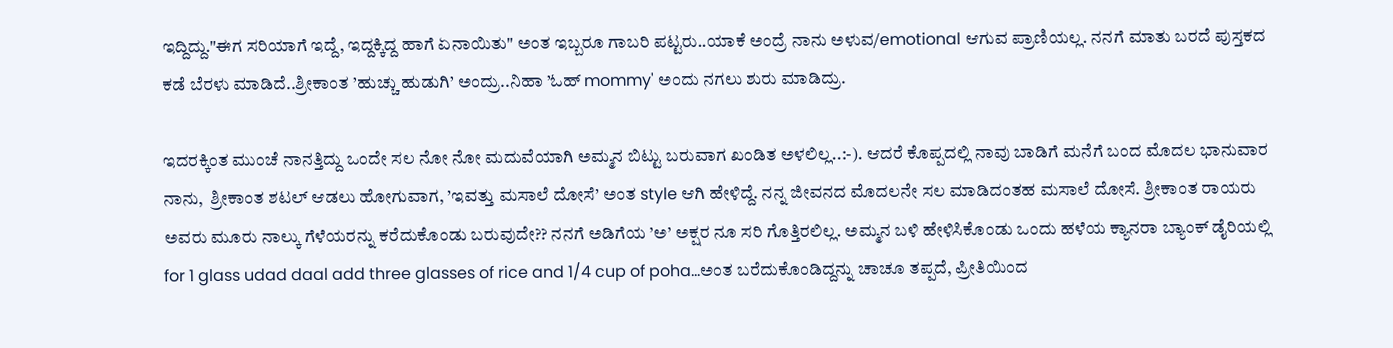ಇದ್ದಿದ್ದು."ಈಗ ಸರಿಯಾಗೆ ಇದ್ದೆ, ಇದ್ದಕ್ಕಿದ್ದ ಹಾಗೆ ಏನಾಯಿತು" ಅಂತ ಇಬ್ಬರೂ ಗಾಬರಿ ಪಟ್ಟರು..ಯಾಕೆ ಅಂದ್ರೆ ನಾನು ಅಳುವ/emotional ಆಗುವ ಪ್ರಾಣಿಯಲ್ಲ. ನನಗೆ ಮಾತು ಬರದೆ ಪುಸ್ತಕದ ಕಡೆ ಬೆರಳು ಮಾಡಿದೆ..ಶ್ರೀಕಾಂತ ’ಹುಚ್ಚು ಹುಡುಗಿ’ ಅಂದ್ರು..ನಿಹಾ ’ಓಹ್ mommy' ಅಂದು ನಗಲು ಶುರು ಮಾಡಿದ್ರು.

ಇದರಕ್ಕಿಂತ ಮುಂಚೆ ನಾನತ್ತಿದ್ದು ಒಂದೇ ಸಲ ನೋ ನೋ ಮದುವೆಯಾಗಿ ಅಮ್ಮನ ಬಿಟ್ಟು ಬರುವಾಗ ಖಂಡಿತ ಅಳಲಿಲ್ಲ..:-). ಆದರೆ ಕೊಪ್ಪದಲ್ಲಿ ನಾವು ಬಾಡಿಗೆ ಮನೆಗೆ ಬಂದ ಮೊದಲ ಭಾನುವಾರ ನಾನು,  ಶ್ರೀಕಾಂತ ಶಟಲ್ ಆಡಲು ಹೋಗುವಾಗ, ’ಇವತ್ತು ಮಸಾಲೆ ದೋಸೆ’ ಅಂತ style ಆಗಿ ಹೇಳಿದ್ದೆ. ನನ್ನ ಜೀವನದ ಮೊದಲನೇ ಸಲ ಮಾಡಿದಂತಹ ಮಸಾಲೆ ದೋಸೆ. ಶ್ರೀಕಾಂತ ರಾಯರು ಅವರು ಮೂರು ನಾಲ್ಕು ಗೆಳೆಯರನ್ನು ಕರೆದುಕೊಂಡು ಬರುವುದೇ?? ನನಗೆ ಅಡಿಗೆಯ ’ಅ’ ಅಕ್ಷರ ನೂ ಸರಿ ಗೊತ್ತಿರಲಿಲ್ಲ. ಅಮ್ಮನ ಬಳಿ ಹೇಳಿಸಿಕೊಂಡು ಒಂದು ಹಳೆಯ ಕ್ಯಾನರಾ ಬ್ಯಾಂಕ್ ಡೈರಿಯಲ್ಲಿ
for 1 glass udad daal add three glasses of rice and 1/4 cup of poha...ಅಂತ ಬರೆದುಕೊಂಡಿದ್ದನ್ನು ಚಾಚೂ ತಪ್ಪದೆ, ಪ್ರೀತಿಯಿಂದ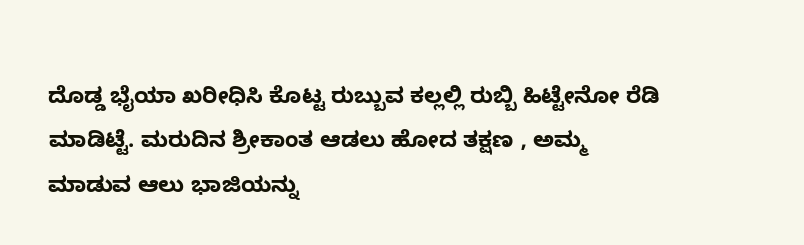ದೊಡ್ಡ ಭೈಯಾ ಖರೀಧಿಸಿ ಕೊಟ್ಟ ರುಬ್ಬುವ ಕಲ್ಲಲ್ಲಿ ರುಬ್ಬಿ ಹಿಟ್ಟೇನೋ ರೆಡಿ ಮಾಡಿಟ್ಟೆ. ಮರುದಿನ ಶ್ರೀಕಾಂತ ಆಡಲು ಹೋದ ತಕ್ಷಣ , ಅಮ್ಮ ಮಾಡುವ ಆಲು ಭಾಜಿಯನ್ನು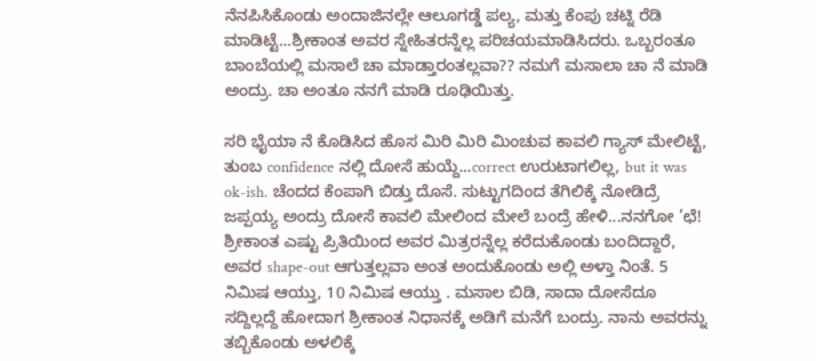ನೆನಪಿಸಿಕೊಂಡು ಅಂದಾಜಿನಲ್ಲೇ ಆಲೂಗಡ್ಡೆ ಪಲ್ಯ, ಮತ್ತು ಕೆಂಪು ಚಟ್ನಿ ರೆಡಿ ಮಾಡಿಟ್ಟೆ...ಶ್ರೀಕಾಂತ ಅವರ ಸ್ನೇಹಿತರನ್ನೆಲ್ಲ ಪರಿಚಯಮಾಡಿಸಿದರು. ಒಬ್ಬರಂತೂ ಬಾಂಬೆಯಲ್ಲಿ ಮಸಾಲೆ ಚಾ ಮಾಡ್ತಾರಂತಲ್ಲವಾ?? ನಮಗೆ ಮಸಾಲಾ ಚಾ ನೆ ಮಾಡಿ ಅಂದ್ರು. ಚಾ ಅಂತೂ ನನಗೆ ಮಾಡಿ ರೂಢಿಯಿತ್ತು.

ಸರಿ ಭೈಯಾ ನೆ ಕೊಡಿಸಿದ ಹೊಸ ಮಿರಿ ಮಿರಿ ಮಿಂಚುವ ಕಾವಲಿ ಗ್ಯಾಸ್ ಮೇಲಿಟ್ಟೆ, ತುಂಬ confidence ನಲ್ಲಿ ದೋಸೆ ಹುಯ್ದೆ...correct ಉರುಟಾಗಲಿಲ್ಲ, but it was ok-ish. ಚೆಂದದ ಕೆಂಪಾಗಿ ಬಿಡ್ತು ದೊಸೆ. ಸುಟ್ಟುಗದಿಂದ ತೆಗಿಲಿಕ್ಕೆ ನೋಡಿದ್ರೆ ಜಪ್ಪಯ್ಯ ಅಂದ್ರು ದೋಸೆ ಕಾವಲಿ ಮೇಲಿಂದ ಮೇಲೆ ಬಂದ್ರೆ ಹೇಳಿ...ನನಗೋ ’ಛೆ! ಶ್ರೀಕಾಂತ ಎಷ್ಟು ಪ್ರಿತಿಯಿಂದ ಅವರ ಮಿತ್ರರನ್ನೆಲ್ಲ ಕರೆದುಕೊಂಡು ಬಂದಿದ್ದಾರೆ, ಅವರ shape-out ಆಗುತ್ತಲ್ಲವಾ ಅಂತ ಅಂದುಕೊಂಡು ಅಲ್ಲಿ ಅಳ್ತಾ ನಿಂತೆ. 5 ನಿಮಿಷ ಆಯ್ತು, 10 ನಿಮಿಷ ಆಯ್ತು . ಮಸಾಲ ಬಿಡಿ, ಸಾದಾ ದೋಸೆದೂ ಸದ್ದಿಲ್ಲದ್ದೆ ಹೋದಾಗ ಶ್ರೀಕಾಂತ ನಿಧಾನಕ್ಕೆ ಅಡಿಗೆ ಮನೆಗೆ ಬಂದ್ರು. ನಾನು ಅವರನ್ನು ತಬ್ಬಿಕೊಂಡು ಅಳಲಿಕ್ಕೆ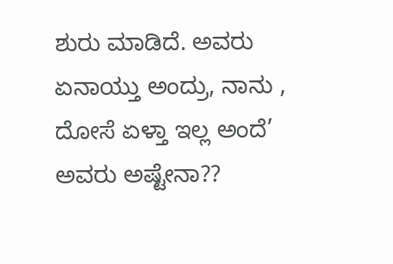ಶುರು ಮಾಡಿದೆ. ಅವರು ಏನಾಯ್ತು ಅಂದ್ರು, ನಾನು , ದೋಸೆ ಏಳ್ತಾ ಇಲ್ಲ ಅಂದೆ’ ಅವರು ಅಷ್ಟೇನಾ??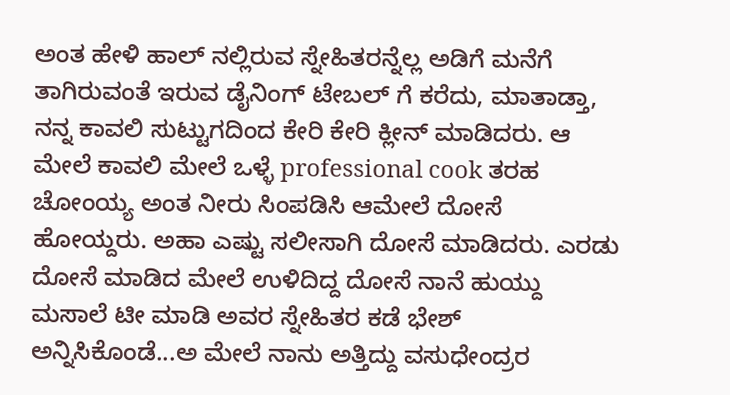ಅಂತ ಹೇಳಿ ಹಾಲ್ ನಲ್ಲಿರುವ ಸ್ನೇಹಿತರನ್ನೆಲ್ಲ ಅಡಿಗೆ ಮನೆಗೆ ತಾಗಿರುವಂತೆ ಇರುವ ಡೈನಿಂಗ್ ಟೇಬಲ್ ಗೆ ಕರೆದು, ಮಾತಾಡ್ತಾ, ನನ್ನ ಕಾವಲಿ ಸುಟ್ಟುಗದಿಂದ ಕೇರಿ ಕೇರಿ ಕ್ಲೀನ್ ಮಾಡಿದರು. ಆ ಮೇಲೆ ಕಾವಲಿ ಮೇಲೆ ಒಳ್ಳೆ professional cook ತರಹ ಚೋಂಯ್ಯ ಅಂತ ನೀರು ಸಿಂಪಡಿಸಿ ಆಮೇಲೆ ದೋಸೆ ಹೋಯ್ದರು. ಅಹಾ ಎಷ್ಟು ಸಲೀಸಾಗಿ ದೋಸೆ ಮಾಡಿದರು. ಎರಡು ದೋಸೆ ಮಾಡಿದ ಮೇಲೆ ಉಳಿದಿದ್ದ ದೋಸೆ ನಾನೆ ಹುಯ್ದು ಮಸಾಲೆ ಟೀ ಮಾಡಿ ಅವರ ಸ್ನೇಹಿತರ ಕಡೆ ಭೇಶ್ ಅನ್ನಿಸಿಕೊಂಡೆ...ಅ ಮೇಲೆ ನಾನು ಅತ್ತಿದ್ದು ವಸುಧೇಂದ್ರರ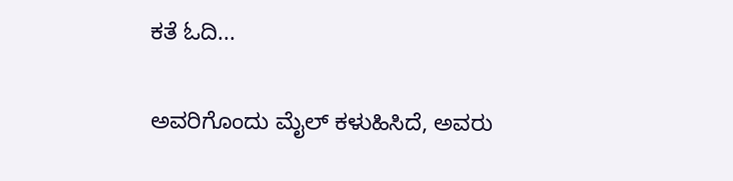ಕತೆ ಓದಿ...

ಅವರಿಗೊಂದು ಮೈಲ್ ಕಳುಹಿಸಿದೆ, ಅವರು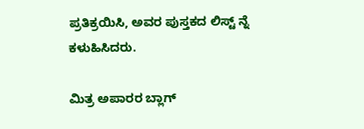ಪ್ರತಿಕ್ರಯಿಸಿ, ಅವರ ಪುಸ್ತಕದ ಲಿಸ್ಟ್ ನ್ನೆ ಕಳುಹಿಸಿದರು.

ಮಿತ್ರ ಅಪಾರರ ಬ್ಲಾಗ್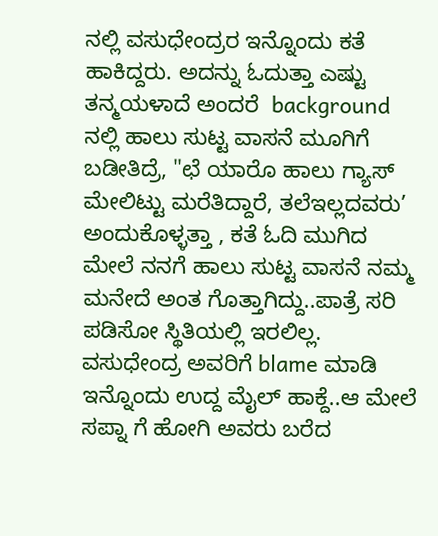ನಲ್ಲಿ ವಸುಧೇಂದ್ರರ ಇನ್ನೊಂದು ಕತೆ ಹಾಕಿದ್ದರು. ಅದನ್ನು ಓದುತ್ತಾ ಎಷ್ಟು ತನ್ಮಯಳಾದೆ ಅಂದರೆ  background ನಲ್ಲಿ ಹಾಲು ಸುಟ್ಟ ವಾಸನೆ ಮೂಗಿಗೆ ಬಡೀತಿದ್ರೆ, "ಛೆ ಯಾರೊ ಹಾಲು ಗ್ಯಾಸ್ ಮೇಲಿಟ್ಟು ಮರೆತಿದ್ದಾರೆ, ತಲೆಇಲ್ಲದವರು’ ಅಂದುಕೊಳ್ಳತ್ತಾ , ಕತೆ ಓದಿ ಮುಗಿದ ಮೇಲೆ ನನಗೆ ಹಾಲು ಸುಟ್ಟ ವಾಸನೆ ನಮ್ಮ ಮನೇದೆ ಅಂತ ಗೊತ್ತಾಗಿದ್ದು..ಪಾತ್ರೆ ಸರಿ ಪಡಿಸೋ ಸ್ಥಿತಿಯಲ್ಲಿ ಇರಲಿಲ್ಲ. ವಸುಧೇಂದ್ರ ಅವರಿಗೆ blame ಮಾಡಿ ಇನ್ನೊಂದು ಉದ್ದ ಮೈಲ್ ಹಾಕ್ದೆ..ಆ ಮೇಲೆ ಸಪ್ನಾ ಗೆ ಹೋಗಿ ಅವರು ಬರೆದ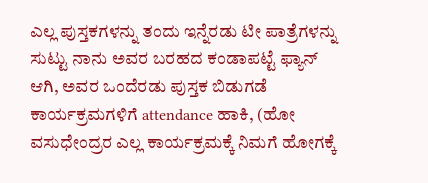ಎಲ್ಲ ಪುಸ್ತಕಗಳನ್ನು ತಂದು ಇನ್ನೆರಡು ಟೀ ಪಾತ್ರೆಗಳನ್ನು ಸುಟ್ಟು ನಾನು ಅವರ ಬರಹದ ಕಂಡಾಪಟ್ಟೆ ಫ್ಯಾನ್ ಆಗಿ, ಅವರ ಒಂದೆರಡು ಪುಸ್ತಕ ಬಿಡುಗಡೆ ಕಾರ್ಯಕ್ರಮಗಳಿಗೆ attendance ಹಾಕಿ, (ಹೋ ವಸುಧೇಂದ್ರರ ಎಲ್ಲ ಕಾರ್ಯಕ್ರಮಕ್ಕೆ ನಿಮಗೆ ಹೋಗಕ್ಕೆ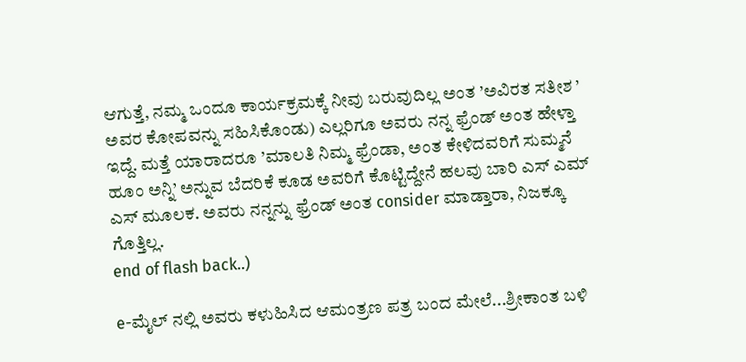ಆಗುತ್ತೆ, ನಮ್ಮ ಒಂದೂ ಕಾರ್ಯಕ್ರಮಕ್ಕೆ ನೀವು ಬರುವುದಿಲ್ಲ ಅಂತ ’ಅವಿರತ ಸತೀಶ ’  ಅವರ ಕೋಪವನ್ನು ಸಹಿಸಿಕೊಂಡು) ಎಲ್ಲರಿಗೂ ಅವರು ನನ್ನ ಫ್ರೆಂಡ್ ಅಂತ ಹೇಳ್ತಾ ಇದ್ದೆ. ಮತ್ತೆ ಯಾರಾದರೂ ’ಮಾಲತಿ ನಿಮ್ಮ ಫ್ರೆಂಡಾ, ಅಂತ ಕೇಳಿದವರಿಗೆ ಸುಮ್ಮನೆ ಹೂಂ ಅನ್ನಿ’ ಅನ್ನುವ ಬೆದರಿಕೆ ಕೂಡ ಅವರಿಗೆ ಕೊಟ್ಟಿದ್ದೇನೆ ಹಲವು ಬಾರಿ ಎಸ್ ಎಮ್ ಎಸ್ ಮೂಲಕ. ಅವರು ನನ್ನನ್ನು ಫ್ರೆಂಡ್ ಅಂತ consider ಮಾಡ್ತಾರಾ, ನಿಜಕ್ಕೂ ಗೊತ್ತಿಲ್ಲ.
end of flash back..)

e-ಮೈಲ್ ನಲ್ಲಿ ಅವರು ಕಳುಹಿಸಿದ ಆಮಂತ್ರಣ ಪತ್ರ ಬಂದ ಮೇಲೆ...ಶ್ರೀಕಾಂತ ಬಳಿ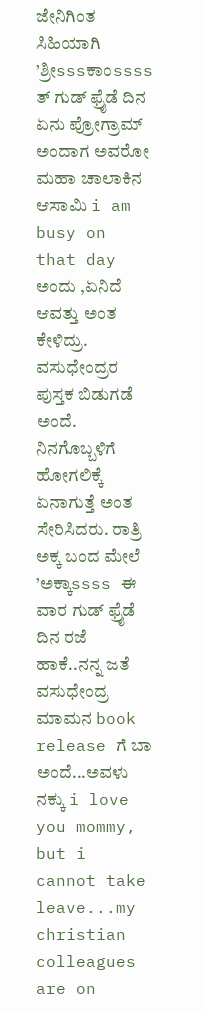ಜೇನಿಗಿಂತ ಸಿಹಿಯಾಗಿ ’ಶ್ರೀsssಕಾಂssss ತ್ ಗುಡ್ ಫ್ರೈಡೆ ದಿನ ಏನು ಪ್ರೋಗ್ರಾಮ್ ಅಂದಾಗ ಅವರೋ ಮಹಾ ಚಾಲಾಕಿನ ಆಸಾಮಿ i am busy on that day ಅಂದು ,ಏನಿದೆ ಆವತ್ತು ಅಂತ ಕೇಳಿದ್ರು. ವಸುಧೇಂದ್ರರ ಪುಸ್ತಕ ಬಿಡುಗಡೆ ಅಂದೆ. ನಿನಗೊಬ್ಬಳಿಗೆ ಹೋಗಲಿಕ್ಕೆ ಏನಾಗುತ್ತೆ ಅಂತ ಸೇರಿಸಿದರು. ರಾತ್ರಿ ಅಕ್ಕ ಬಂದ ಮೇಲೆ ’ಅಕ್ಕಾssss ಈ ವಾರ ಗುಡ್ ಫ್ರೈಡೆ ದಿನ ರಜೆ ಹಾಕೆ..ನನ್ನ ಜತೆ ವಸುಧೇಂದ್ರ ಮಾಮನ book release ಗೆ ಬಾ ಅಂದೆ...ಅವಳು ನಕ್ಕು i love you mommy, but i cannot take leave...my christian colleagues are on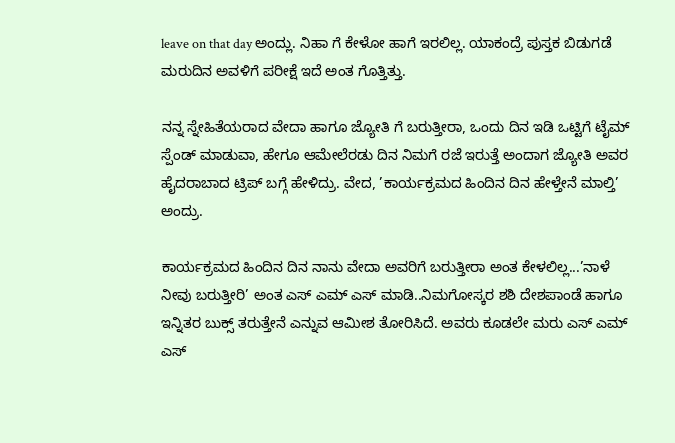leave on that day ಅಂದ್ಲು. ನಿಹಾ ಗೆ ಕೇಳೋ ಹಾಗೆ ಇರಲಿಲ್ಲ. ಯಾಕಂದ್ರೆ ಪುಸ್ತಕ ಬಿಡುಗಡೆ ಮರುದಿನ ಅವಳಿಗೆ ಪರೀಕ್ಷೆ ಇದೆ ಅಂತ ಗೊತ್ತಿತ್ತು.

ನನ್ನ ಸ್ನೇಹಿತೆಯರಾದ ವೇದಾ ಹಾಗೂ ಜ್ಯೋತಿ ಗೆ ಬರುತ್ತೀರಾ, ಒಂದು ದಿನ ಇಡಿ ಒಟ್ಟಿಗೆ ಟೈಮ್ ಸ್ಪೆಂಡ್ ಮಾಡುವಾ, ಹೇಗೂ ಆಮೇಲೆರಡು ದಿನ ನಿಮಗೆ ರಜೆ ಇರುತ್ತೆ ಅಂದಾಗ ಜ್ಯೋತಿ ಅವರ ಹೈದರಾಬಾದ ಟ್ರಿಪ್ ಬಗ್ಗೆ ಹೇಳಿದ್ರು. ವೇದ, ’ಕಾರ್ಯಕ್ರಮದ ಹಿಂದಿನ ದಿನ ಹೇಳ್ತೇನೆ ಮಾಲ್ತಿ’ ಅಂದ್ರು.

ಕಾರ್ಯಕ್ರಮದ ಹಿಂದಿನ ದಿನ ನಾನು ವೇದಾ ಅವರಿಗೆ ಬರುತ್ತೀರಾ ಅಂತ ಕೇಳಲಿಲ್ಲ...’ನಾಳೆ ನೀವು ಬರುತ್ತೀರಿ’ ಅಂತ ಎಸ್ ಎಮ್ ಎಸ್ ಮಾಡಿ..ನಿಮಗೋಸ್ಕರ ಶಶಿ ದೇಶಪಾಂಡೆ ಹಾಗೂ ಇನ್ನಿತರ ಬುಕ್ಸ್ ತರುತ್ತೇನೆ ಎನ್ನುವ ಆಮೀಶ ತೋರಿಸಿದೆ. ಅವರು ಕೂಡಲೇ ಮರು ಎಸ್ ಎಮ್ ಎಸ್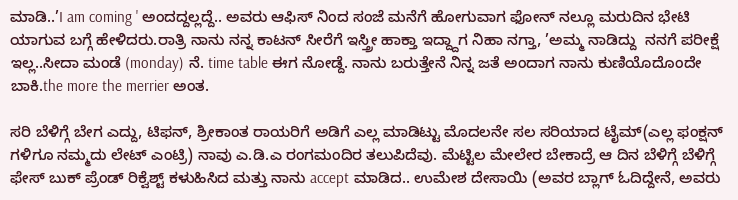ಮಾಡಿ..’I am coming ' ಅಂದದ್ದಲ್ಲದ್ದೆ.. ಅವರು ಆಫಿಸ್ ನಿಂದ ಸಂಜೆ ಮನೆಗೆ ಹೋಗುವಾಗ ಫೋನ್ ನಲ್ಲೂ ಮರುದಿನ ಭೇಟಿ ಯಾಗುವ ಬಗ್ಗೆ ಹೇಳಿದರು.ರಾತ್ರಿ ನಾನು ನನ್ನ ಕಾಟನ್ ಸೀರೆಗೆ ಇಸ್ತ್ರೀ ಹಾಕ್ತಾ ಇದ್ದ್ದಾಗ ನಿಹಾ ನಗ್ತಾ, ’ಅಮ್ಮ ನಾಡಿದ್ದು  ನನಗೆ ಪರೀಕ್ಷೆ ಇಲ್ಲ..ಸೀದಾ ಮಂಡೆ (monday) ನೆ. time table ಈಗ ನೋಡ್ದೆ. ನಾನು ಬರುತ್ತೇನೆ ನಿನ್ನ ಜತೆ ಅಂದಾಗ ನಾನು ಕುಣಿಯೊದೊಂದೇ ಬಾಕಿ.the more the merrier ಅಂತ.

ಸರಿ ಬೆಳಿಗ್ಗೆ ಬೇಗ ಎದ್ದು, ಟಿಫನ್, ಶ್ರೀಕಾಂತ ರಾಯರಿಗೆ ಅಡಿಗೆ ಎಲ್ಲ ಮಾಡಿಟ್ಟು ಮೊದಲನೇ ಸಲ ಸರಿಯಾದ ಟೈಮ್(ಎಲ್ಲ ಫಂಕ್ಷನ್ ಗಳಿಗೂ ನಮ್ಮದು ಲೇಟ್ ಎಂಟ್ರಿ) ನಾವು ಎ.ಡಿ.ಎ ರಂಗಮಂದಿರ ತಲುಪಿದೆವು. ಮೆಟ್ಟಿಲ ಮೇಲೇರ ಬೇಕಾದ್ರೆ ಆ ದಿನ ಬೆಳಿಗ್ಗೆ ಬೆಳಿಗ್ಗೆ ಫೇಸ್ ಬುಕ್ ಪ್ರೆಂಡ್ ರಿಕ್ವೆಶ್ಟ್ ಕಳುಹಿಸಿದ ಮತ್ತು ನಾನು accept ಮಾಡಿದ.. ಉಮೇಶ ದೇಸಾಯಿ (ಅವರ ಬ್ಲಾಗ್ ಓದಿದ್ದೇನೆ, ಅವರು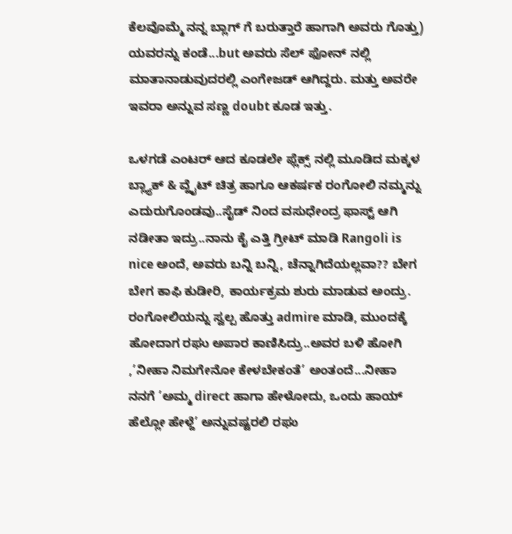ಕೆಲವೊಮ್ಮೆ ನನ್ನ ಬ್ಲಾಗ್ ಗೆ ಬರುತ್ತಾರೆ ಹಾಗಾಗಿ ಅವರು ಗೊತ್ತು) ಯವರನ್ನು ಕಂಡೆ...but ಅವರು ಸೆಲ್ ಫೋನ್ ನಲ್ಲಿ ಮಾತಾನಾಡುವುದರಲ್ಲಿ ಎಂಗೇಜಡ್ ಆಗಿದ್ದರು. ಮತ್ತು ಅವರೇ ಇವರಾ ಅನ್ನುವ ಸಣ್ಣ doubt ಕೂಡ ಇತ್ತು.

ಒಳಗಡೆ ಎಂಟರ್ ಆದ ಕೂಡಲೇ ಫ್ಲೆಕ್ಸ್ ನಲ್ಲಿ ಮೂಡಿದ ಮಕ್ಕಳ ಬ್ಲ್ಯಾಕ್ & ವ್ಹೈಟ್ ಚಿತ್ರ ಹಾಗೂ ಆಕರ್ಷಕ ರಂಗೋಲಿ ನಮ್ಮನ್ನು ಎದುರುಗೊಂಡವು..ಸೈಡ್ ನಿಂದ ವಸುಧೇಂದ್ರ ಫಾಸ್ಟ್ ಆಗಿ ನಡೀತಾ ಇದ್ರು..ನಾನು ಕೈ ಎತ್ತಿ ಗ್ರೀಟ್ ಮಾಡಿ Rangoli is nice ಅಂದೆ, ಅವರು ಬನ್ನಿ ಬನ್ನಿ, ಚೆನ್ನಾಗಿದೆಯಲ್ಲವಾ?? ಬೇಗ ಬೇಗ ಕಾಫಿ ಕುಡೀರಿ, ಕಾರ್ಯಕ್ರಮ ಶುರು ಮಾಡುವ ಅಂದ್ರು. ರಂಗೋಲಿಯನ್ನು ಸ್ವಲ್ಪ ಹೊತ್ತು admire ಮಾಡಿ, ಮುಂದಕ್ಕೆ ಹೋದಾಗ ರಘು ಅಪಾರ ಕಾಣಿಸಿದ್ರು..ಅವರ ಬಳಿ ಹೋಗಿ ,’ನೀಹಾ ನಿಮಗೇನೋ ಕೇಳಬೇಕಂತೆ’ ಅಂತಂದೆ...ನೀಹಾ ನನಗೆ ’ಅಮ್ಮ direct ಹಾಗಾ ಹೇಳೋದು, ಒಂದು ಹಾಯ್ ಹೆಲ್ಲೋ ಹೇಳ್ದೆ’ ಅನ್ನುವಷ್ಟರಲಿ ರಘು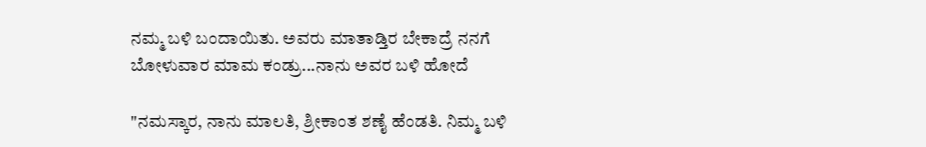ನಮ್ಮ ಬಳಿ ಬಂದಾಯಿತು. ಅವರು ಮಾತಾಡ್ತಿರ ಬೇಕಾದ್ರೆ ನನಗೆ ಬೋಳುವಾರ ಮಾಮ ಕಂಡ್ರು...ನಾನು ಅವರ ಬಳಿ ಹೋದೆ

"ನಮಸ್ಕಾರ, ನಾನು ಮಾಲತಿ, ಶ್ರೀಕಾಂತ ಶಣೈ ಹೆಂಡತಿ. ನಿಮ್ಮ ಬಳಿ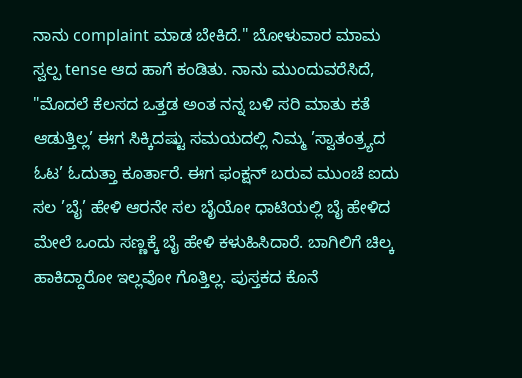ನಾನು complaint ಮಾಡ ಬೇಕಿದೆ." ಬೋಳುವಾರ ಮಾಮ ಸ್ವಲ್ಪ tense ಆದ ಹಾಗೆ ಕಂಡಿತು. ನಾನು ಮುಂದುವರೆಸಿದೆ, "ಮೊದಲೆ ಕೆಲಸದ ಒತ್ತಡ ಅಂತ ನನ್ನ ಬಳಿ ಸರಿ ಮಾತು ಕತೆ ಆಡುತ್ತಿಲ್ಲ’ ಈಗ ಸಿಕ್ಕಿದಷ್ಟು ಸಮಯದಲ್ಲಿ ನಿಮ್ಮ ’ಸ್ವಾತಂತ್ರ್ಯದ ಓಟ’ ಓದುತ್ತಾ ಕೂರ್ತಾರೆ. ಈಗ ಫಂಕ್ಷನ್ ಬರುವ ಮುಂಚೆ ಐದು ಸಲ ’ಬೈ’ ಹೇಳಿ ಆರನೇ ಸಲ ಬೈಯೋ ಧಾಟಿಯಲ್ಲಿ ಬೈ ಹೇಳಿದ ಮೇಲೆ ಒಂದು ಸಣ್ಣಕ್ಕೆ ಬೈ ಹೇಳಿ ಕಳುಹಿಸಿದಾರೆ. ಬಾಗಿಲಿಗೆ ಚಿಲ್ಕ ಹಾಕಿದ್ದಾರೋ ಇಲ್ಲವೋ ಗೊತ್ತಿಲ್ಲ. ಪುಸ್ತಕದ ಕೊನೆ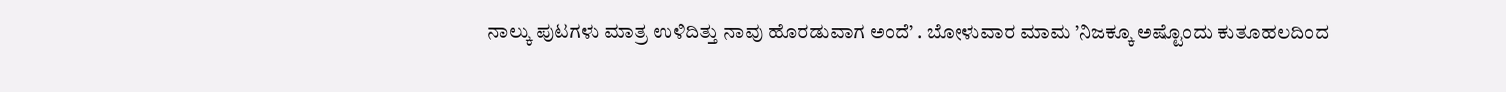ನಾಲ್ಕು ಪುಟಗಳು ಮಾತ್ರ ಉಳಿದಿತ್ತು ನಾವು ಹೊರಡುವಾಗ ಅಂದೆ’ . ಬೋಳುವಾರ ಮಾಮ ’ನಿಜಕ್ಕೂ ಅಷ್ಟೊಂದು ಕುತೂಹಲದಿಂದ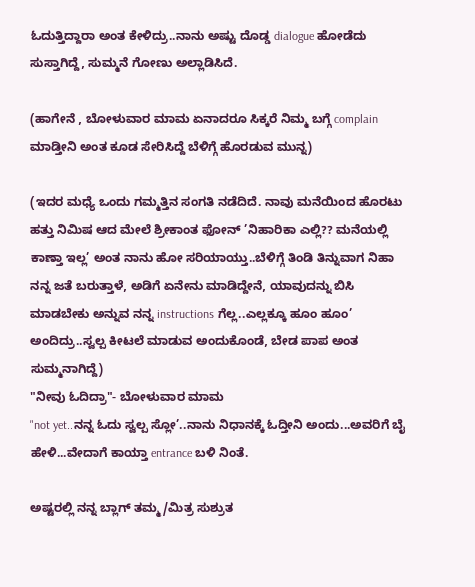ಓದುತ್ತಿದ್ದಾರಾ ಅಂತ ಕೇಳಿದ್ರು..ನಾನು ಅಷ್ಟು ದೊಡ್ಡ dialogue ಹೋಡೆದು ಸುಸ್ತಾಗಿದ್ದೆ, ಸುಮ್ಮನೆ ಗೋಣು ಅಲ್ಲಾಡಿಸಿದೆ.

(ಹಾಗೇನೆ , ಬೋಳುವಾರ ಮಾಮ ಏನಾದರೂ ಸಿಕ್ಕರೆ ನಿಮ್ಮ ಬಗ್ಗೆ complain ಮಾಡ್ತೀನಿ ಅಂತ ಕೂಡ ಸೇರಿಸಿದ್ದೆ ಬೆಳಿಗ್ಗೆ ಹೊರಡುವ ಮುನ್ನ)

(ಇದರ ಮಧ್ಯೆ ಒಂದು ಗಮ್ಮತ್ತಿನ ಸಂಗತಿ ನಡೆದಿದೆ. ನಾವು ಮನೆಯಿಂದ ಹೊರಟು ಹತ್ತು ನಿಮಿಷ ಆದ ಮೇಲೆ ಶ್ರೀಕಾಂತ ಫೋನ್ ’ನಿಹಾರಿಕಾ ಎಲ್ಲಿ?? ಮನೆಯಲ್ಲಿ ಕಾಣ್ತಾ ಇಲ್ಲ’ ಅಂತ ನಾನು ಹೋ ಸರಿಯಾಯ್ತು..ಬೆಳಿಗ್ಗೆ ತಿಂಡಿ ತಿನ್ನುವಾಗ ನಿಹಾ ನನ್ನ ಜತೆ ಬರುತ್ತಾಳೆ, ಅಡಿಗೆ ಏನೇನು ಮಾಡಿದ್ದೇನೆ, ಯಾವುದನ್ನು ಬಿಸಿ ಮಾಡಬೇಕು ಅನ್ನುವ ನನ್ನ instructions ಗೆಲ್ಲ..ಎಲ್ಲಕ್ಕೂ ಹೂಂ ಹೂಂ’ ಅಂದಿದ್ರು..ಸ್ವಲ್ಪ ಕೀಟಲೆ ಮಾಡುವ ಅಂದುಕೊಂಡೆ, ಬೇಡ ಪಾಪ ಅಂತ ಸುಮ್ಮನಾಗಿದ್ದೆ)
"ನೀವು ಓದಿದ್ರಾ"- ಬೋಳುವಾರ ಮಾಮ
"not yet..ನನ್ನ ಓದು ಸ್ವಲ್ಪ ಸ್ಲೋ’..ನಾನು ನಿಧಾನಕ್ಕೆ ಓದ್ತೀನಿ ಅಂದು...ಅವರಿಗೆ ಬೈ ಹೇಳಿ...ವೇದಾಗೆ ಕಾಯ್ತಾ entrance ಬಳಿ ನಿಂತೆ.

ಅಷ್ಟರಲ್ಲಿ ನನ್ನ ಬ್ಲಾಗ್ ತಮ್ಮ/ಮಿತ್ರ ಸುಶ್ರುತ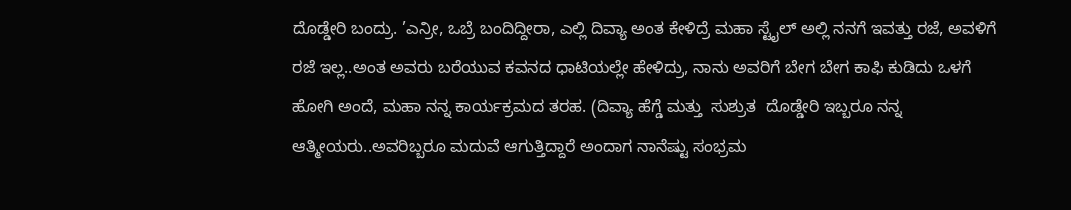ದೊಡ್ಡೇರಿ ಬಂದ್ರು. ’ಎನ್ರೀ, ಒಬ್ರೆ ಬಂದಿದ್ದೀರಾ, ಎಲ್ಲಿ ದಿವ್ಯಾ ಅಂತ ಕೇಳಿದ್ರೆ ಮಹಾ ಸ್ಟೈಲ್ ಅಲ್ಲಿ ನನಗೆ ಇವತ್ತು ರಜೆ, ಅವಳಿಗೆ ರಜೆ ಇಲ್ಲ..ಅಂತ ಅವರು ಬರೆಯುವ ಕವನದ ಧಾಟಿಯಲ್ಲೇ ಹೇಳಿದ್ರು, ನಾನು ಅವರಿಗೆ ಬೇಗ ಬೇಗ ಕಾಫಿ ಕುಡಿದು ಒಳಗೆ ಹೋಗಿ ಅಂದೆ, ಮಹಾ ನನ್ನ ಕಾರ್ಯಕ್ರಮದ ತರಹ. (ದಿವ್ಯಾ ಹೆಗ್ಡೆ ಮತ್ತು  ಸುಶ್ರುತ  ದೊಡ್ಡೇರಿ ಇಬ್ಬರೂ ನನ್ನ ಆತ್ಮೀಯರು..ಅವರಿಬ್ಬರೂ ಮದುವೆ ಆಗುತ್ತಿದ್ದಾರೆ ಅಂದಾಗ ನಾನೆಷ್ಟು ಸಂಭ್ರಮ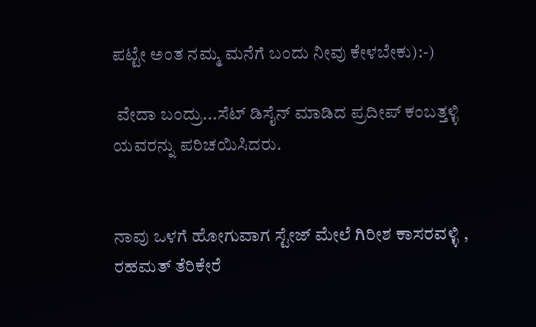ಪಟ್ಟೇ ಅಂತ ನಮ್ಮ ಮನೆಗೆ ಬಂದು ನೀವು ಕೇಳಬೇಕು):-)

 ವೇದಾ ಬಂದ್ರು...ಸೆಟ್ ಡಿಸೈನ್ ಮಾಡಿದ ಪ್ರದೀಪ್ ಕಂಬತ್ತಳ್ಳಿ ಯವರನ್ನು ಪರಿಚಯಿಸಿದರು.


ನಾವು ಒಳಗೆ ಹೋಗುವಾಗ ಸ್ಟೇಜ್ ಮೇಲೆ ಗಿರೀಶ ಕಾಸರವಳ್ಳಿ , ರಹಮತ್ ತೆರಿಕೇರೆ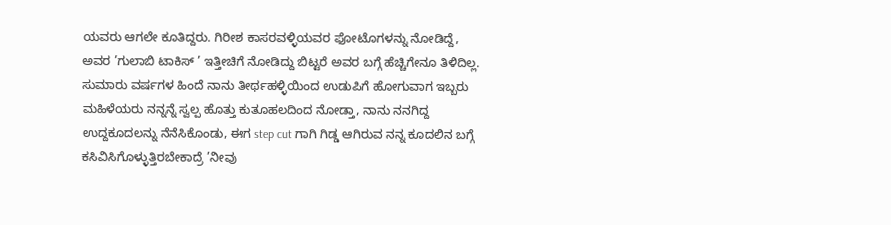ಯವರು ಆಗಲೇ ಕೂತಿದ್ದರು. ಗಿರೀಶ ಕಾಸರವಳ್ಳಿಯವರ ಫೋಟೊಗಳನ್ನು ನೋಡಿದ್ದೆ, ಅವರ ’ಗುಲಾಬಿ ಟಾಕಿಸ್ ’ ಇತ್ತೀಚಿಗೆ ನೋಡಿದ್ದು ಬಿಟ್ಟರೆ ಅವರ ಬಗ್ಗೆ ಹೆಚ್ಚಿಗೇನೂ ತಿಳಿದಿಲ್ಲ.  ಸುಮಾರು ವರ್ಷಗಳ ಹಿಂದೆ ನಾನು ತೀರ್ಥಹಳ್ಳಿಯಿಂದ ಉಡುಪಿಗೆ ಹೋಗುವಾಗ ಇಬ್ಬರು ಮಹಿಳೆಯರು ನನ್ನನ್ನೆ ಸ್ವಲ್ಪ ಹೊತ್ತು ಕುತೂಹಲದಿಂದ ನೋಡ್ತಾ, ನಾನು ನನಗಿದ್ದ ಉದ್ದಕೂದಲನ್ನು ನೆನೆಸಿಕೊಂಡು, ಈಗ step cut ಗಾಗಿ ಗಿಡ್ಡ ಆಗಿರುವ ನನ್ನ ಕೂದಲಿನ ಬಗ್ಗೆ ಕಸಿವಿಸಿಗೊಳ್ಳುತ್ತಿರಬೇಕಾದ್ರೆ ’ನೀವು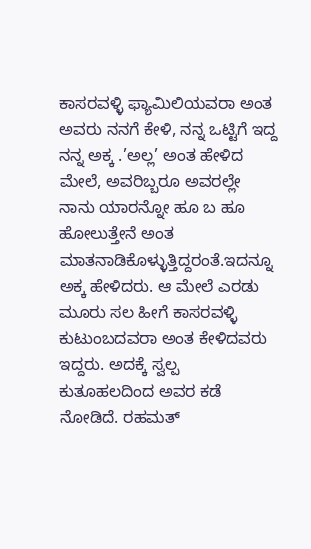ಕಾಸರವಳ್ಳಿ ಫ್ಯಾಮಿಲಿಯವರಾ ಅಂತ ಅವರು ನನಗೆ ಕೇಳಿ, ನನ್ನ ಒಟ್ಟಿಗೆ ಇದ್ದ ನನ್ನ ಅಕ್ಕ .’ಅಲ್ಲ’ ಅಂತ ಹೇಳಿದ ಮೇಲೆ, ಅವರಿಬ್ಬರೂ ಅವರಲ್ಲೇ ನಾನು ಯಾರನ್ನೋ ಹೂ ಬ ಹೂ ಹೋಲುತ್ತೇನೆ ಅಂತ ಮಾತನಾಡಿಕೊಳ್ಳುತ್ತಿದ್ದರಂತೆ.ಇದನ್ನೂ ಅಕ್ಕ ಹೇಳಿದರು. ಆ ಮೇಲೆ ಎರಡು ಮೂರು ಸಲ ಹೀಗೆ ಕಾಸರವಳ್ಳಿ ಕುಟುಂಬದವರಾ ಅಂತ ಕೇಳಿದವರು ಇದ್ದರು. ಅದಕ್ಕೆ ಸ್ವಲ್ಪ ಕುತೂಹಲದಿಂದ ಅವರ ಕಡೆ ನೋಡಿದೆ. ರಹಮತ್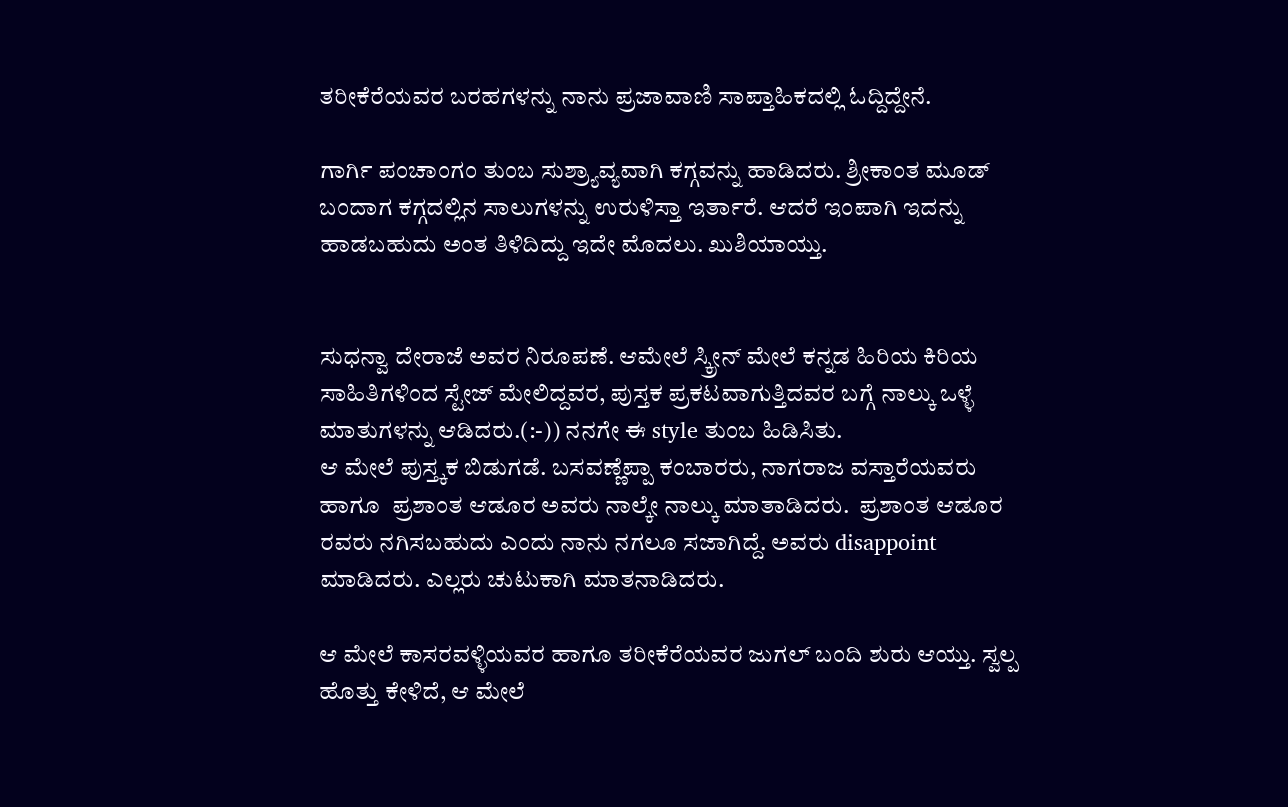ತರೀಕೆರೆಯವರ ಬರಹಗಳನ್ನು ನಾನು ಪ್ರಜಾವಾಣಿ ಸಾಪ್ತಾಹಿಕದಲ್ಲಿ ಓದ್ದಿದ್ದೇನೆ.

ಗಾರ್ಗಿ ಪಂಚಾಂಗಂ ತುಂಬ ಸುಶ್ರ್ಯಾವ್ಯವಾಗಿ ಕಗ್ಗವನ್ನು ಹಾಡಿದರು. ಶ್ರೀಕಾಂತ ಮೂಡ್ ಬಂದಾಗ ಕಗ್ಗದಲ್ಲಿನ ಸಾಲುಗಳನ್ನು ಉರುಳಿಸ್ತಾ ಇರ್ತಾರೆ. ಆದರೆ ಇಂಪಾಗಿ ಇದನ್ನು ಹಾಡಬಹುದು ಅಂತ ತಿಳಿದಿದ್ದು ಇದೇ ಮೊದಲು. ಖುಶಿಯಾಯ್ತು.


ಸುಧನ್ವಾ ದೇರಾಜೆ ಅವರ ನಿರೂಪಣೆ. ಆಮೇಲೆ ಸ್ಕ್ರೀನ್ ಮೇಲೆ ಕನ್ನಡ ಹಿರಿಯ ಕಿರಿಯ ಸಾಹಿತಿಗಳಿಂದ ಸ್ಟೇಜ್ ಮೇಲಿದ್ದವರ, ಪುಸ್ತಕ ಪ್ರಕಟವಾಗುತ್ತಿದವರ ಬಗ್ಗೆ ನಾಲ್ಕು ಒಳ್ಳೆ ಮಾತುಗಳನ್ನು ಆಡಿದರು.(:-)) ನನಗೇ ಈ style ತುಂಬ ಹಿಡಿಸಿತು.
ಆ ಮೇಲೆ ಪುಸ್ತ್ಕಕ ಬಿಡುಗಡೆ. ಬಸವಣ್ಣೆಪ್ಪಾ ಕಂಬಾರರು, ನಾಗರಾಜ ವಸ್ತಾರೆಯವರು ಹಾಗೂ  ಪ್ರಶಾಂತ ಆಡೂರ ಅವರು ನಾಲ್ಕೇ ನಾಲ್ಕು ಮಾತಾಡಿದರು.  ಪ್ರಶಾಂತ ಆಡೂರ ರವರು ನಗಿಸಬಹುದು ಎಂದು ನಾನು ನಗಲೂ ಸಜಾಗಿದ್ದೆ. ಅವರು disappoint ಮಾಡಿದರು. ಎಲ್ಲರು ಚುಟುಕಾಗಿ ಮಾತನಾಡಿದರು.

ಆ ಮೇಲೆ ಕಾಸರವಳ್ಳಿಯವರ ಹಾಗೂ ತರೀಕೆರೆಯವರ ಜುಗಲ್ ಬಂದಿ ಶುರು ಆಯ್ತು. ಸ್ವಲ್ಪ ಹೊತ್ತು ಕೇಳಿದೆ, ಆ ಮೇಲೆ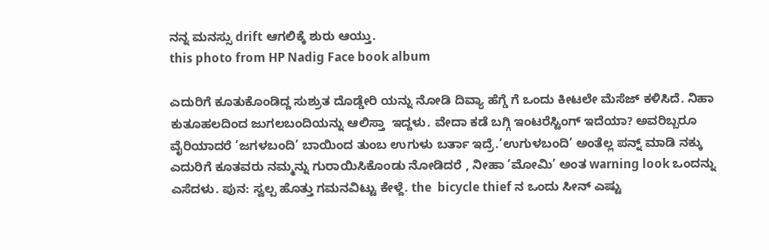ನನ್ನ ಮನಸ್ಸು drift ಆಗಲಿಕ್ಕೆ ಶುರು ಆಯ್ತು.
this photo from HP Nadig Face book album

ಎದುರಿಗೆ ಕೂತುಕೊಂಡಿದ್ದ ಸುಶ್ರುತ ದೊಡ್ಡೇರಿ ಯನ್ನು ನೋಡಿ ದಿವ್ಯಾ ಹೆಗ್ಡೆ ಗೆ ಒಂದು ಕೀಟಲೇ ಮೆಸೆಜ್ ಕಳಿಸಿದೆ. ನಿಹಾ ಕುತೂಹಲದಿಂದ ಜುಗಲಬಂದಿಯನ್ನು ಆಲಿಸ್ತಾ  ಇದ್ದಳು. ವೇದಾ ಕಡೆ ಬಗ್ಗಿ ಇಂಟರೆಸ್ಟಿಂಗ್ ಇದೆಯಾ? ಅವರಿಬ್ಬರೂ ವೈರಿಯಾದರೆ ’ಜಗಳಬಂದಿ’ ಬಾಯಿಂದ ತುಂಬ ಉಗುಳು ಬರ್ತಾ ಇದ್ರೆ.’ಉಗುಳಬಂದಿ’ ಅಂತೆಲ್ಲ ಪನ್ನ್ ಮಾಡಿ ನಕ್ಕು ಎದುರಿಗೆ ಕೂತವರು ನಮ್ಮನ್ನು ಗುರಾಯಿಸಿಕೊಂಡು ನೋಡಿದರೆ , ನೀಹಾ ’ಮೋಮಿ’ ಅಂತ warning look ಒಂದನ್ನು ಎಸೆದಳು. ಪುನ: ಸ್ವಲ್ಪ ಹೊತ್ತು ಗಮನವಿಟ್ಟು ಕೇಳ್ದೆ. the  bicycle thief ನ ಒಂದು ಸೀನ್ ಎಷ್ಟು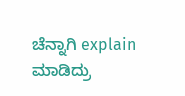ಚೆನ್ನಾಗಿ explain ಮಾಡಿದ್ರು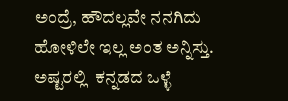ಅಂದ್ರೆ, ಹೌದಲ್ಲವೇ ನನಗಿದು ಹೋಳಿಲೇ ಇಲ್ಲ ಅಂತ ಅನ್ನಿಸ್ತು. ಅಷ್ಟರಲ್ಲಿ  ಕನ್ನಡದ ಒಳ್ಳೆ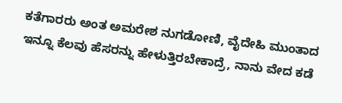ಕತೆಗಾರರು ಅಂತ ಅಮರೇಶ ನುಗಡೋಣಿ, ವೈದೇಹಿ ಮುಂತಾದ ಇನ್ನೂ ಕೆಲವು ಹೆಸರನ್ನು ಹೇಳುತ್ತಿರಬೇಕಾದ್ರೆ, ನಾನು ವೇದ ಕಡೆ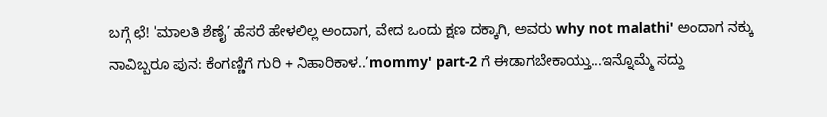ಬಗ್ಗೆ ಛೆ! 'ಮಾಲತಿ ಶೆಣೈ’ ಹೆಸರೆ ಹೇಳಲಿಲ್ಲ ಅಂದಾಗ, ವೇದ ಒಂದು ಕ್ಷಣ ದಕ್ಕಾಗಿ, ಅವರು why not malathi' ಅಂದಾಗ ನಕ್ಕು ನಾವಿಬ್ಬರೂ ಪುನ: ಕೆಂಗಣ್ಣಿಗೆ ಗುರಿ + ನಿಹಾರಿಕಾಳ..’mommy' part-2 ಗೆ ಈಡಾಗಬೇಕಾಯ್ತು...ಇನ್ನೊಮ್ಮೆ ಸದ್ದು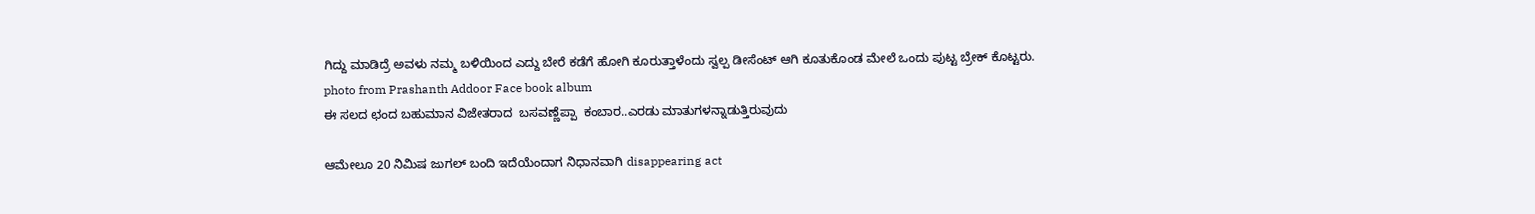ಗಿದ್ದು ಮಾಡಿದ್ರೆ ಅವಳು ನಮ್ಮ ಬಳಿಯಿಂದ ಎದ್ದು ಬೇರೆ ಕಡೆಗೆ ಹೋಗಿ ಕೂರುತ್ತಾಳೆಂದು ಸ್ವಲ್ಪ ಡೀಸೆಂಟ್ ಆಗಿ ಕೂತುಕೊಂಡ ಮೇಲೆ ಒಂದು ಪುಟ್ಟ ಬ್ರೇಕ್ ಕೊಟ್ಟರು.
photo from Prashanth Addoor Face book album
ಈ ಸಲದ ಛಂದ ಬಹುಮಾನ ವಿಜೇತರಾದ  ಬಸವಣ್ಣೆಪ್ಪಾ  ಕಂಬಾರ..ಎರಡು ಮಾತುಗಳನ್ನಾಡುತ್ತಿರುವುದು

ಆಮೇಲೂ 20 ನಿಮಿಷ ಜುಗಲ್ ಬಂದಿ ಇದೆಯೆಂದಾಗ ನಿಧಾನವಾಗಿ disappearing act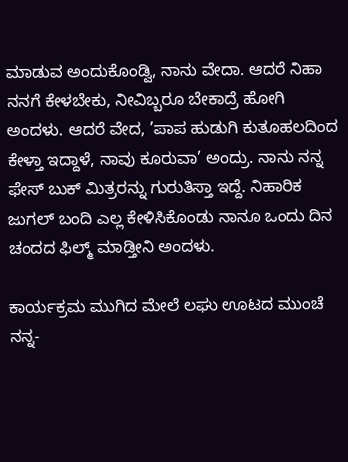ಮಾಡುವ ಅಂದುಕೊಂಡ್ವಿ, ನಾನು ವೇದಾ. ಆದರೆ ನಿಹಾ ನನಗೆ ಕೇಳಬೇಕು, ನೀವಿಬ್ಬರೂ ಬೇಕಾದ್ರೆ ಹೋಗಿ ಅಂದಳು. ಆದರೆ ವೇದ, ’ಪಾಪ ಹುಡುಗಿ ಕುತೂಹಲದಿಂದ ಕೇಳ್ತಾ ಇದ್ದಾಳೆ, ನಾವು ಕೂರುವಾ’ ಅಂದ್ರು. ನಾನು ನನ್ನ ಫೇಸ್ ಬುಕ್ ಮಿತ್ರರನ್ನು ಗುರುತಿಸ್ತಾ ಇದ್ದೆ. ನಿಹಾರಿಕ ಜುಗಲ್ ಬಂದಿ ಎಲ್ಲ ಕೇಳಿಸಿಕೊಂಡು ನಾನೂ ಒಂದು ದಿನ ಚಂದದ ಫಿಲ್ಮ್ ಮಾಡ್ತೀನಿ ಅಂದಳು.

ಕಾರ್ಯಕ್ರಮ ಮುಗಿದ ಮೇಲೆ ಲಘು ಊಟದ ಮುಂಚೆ ನನ್ನ-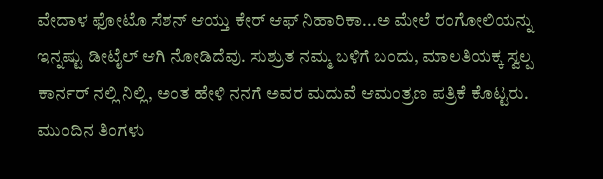ವೇದಾಳ ಫೋಟೊ ಸೆಶನ್ ಆಯ್ತು ಕೇರ್ ಆಫ್ ನಿಹಾರಿಕಾ...ಅ ಮೇಲೆ ರಂಗೋಲಿಯನ್ನು ಇನ್ನಷ್ಟು ಡೀಟೈಲ್ ಆಗಿ ನೋಡಿದೆವು. ಸುಶ್ರುತ ನಮ್ಮ ಬಳಿಗೆ ಬಂದು, ಮಾಲತಿಯಕ್ಕ ಸ್ವಲ್ಪ ಕಾರ್ನರ್ ನಲ್ಲಿ ನಿಲ್ಲಿ, ಅಂತ ಹೇಳಿ ನನಗೆ ಅವರ ಮದುವೆ ಆಮಂತ್ರಣ ಪತ್ರಿಕೆ ಕೊಟ್ಟರು. ಮುಂದಿನ ತಿಂಗಳು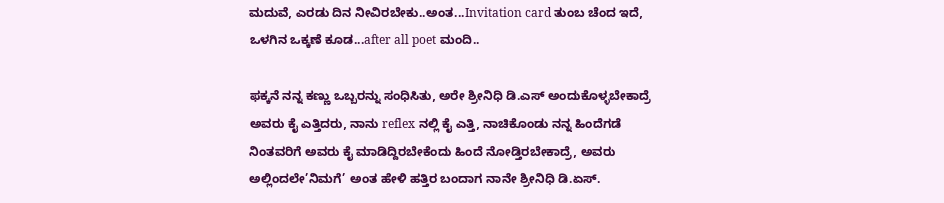ಮದುವೆ, ಎರಡು ದಿನ ನೀವಿರಬೇಕು..ಅಂತ...Invitation card ತುಂಬ ಚೆಂದ ಇದೆ, ಒಳಗಿನ ಒಕ್ಕಣೆ ಕೂಡ...after all poet ಮಂದಿ..

ಫಕ್ಕನೆ ನನ್ನ ಕಣ್ಣು ಒಬ್ಬರನ್ನು ಸಂಧಿಸಿತು, ಅರೇ ಶ್ರೀನಿಧಿ ಡಿ.ಎಸ್ ಅಂದುಕೊಳ್ಳಬೇಕಾದ್ರೆ ಅವರು ಕೈ ಎತ್ತಿದರು, ನಾನು reflex ನಲ್ಲಿ ಕೈ ಎತ್ತಿ, ನಾಚಿಕೊಂಡು ನನ್ನ ಹಿಂದೆಗಡೆ ನಿಂತವರಿಗೆ ಅವರು ಕೈ ಮಾಡಿದ್ದಿರಬೇಕೆಂದು ಹಿಂದೆ ನೋಡ್ತಿರಬೇಕಾದ್ರೆ, ಅವರು ಅಲ್ಲಿಂದಲೇ’ನಿಮಗೆ’ ಅಂತ ಹೇಳಿ ಹತ್ತಿರ ಬಂದಾಗ ನಾನೇ ಶ್ರೀನಿಧಿ ಡಿ.ಏಸ್.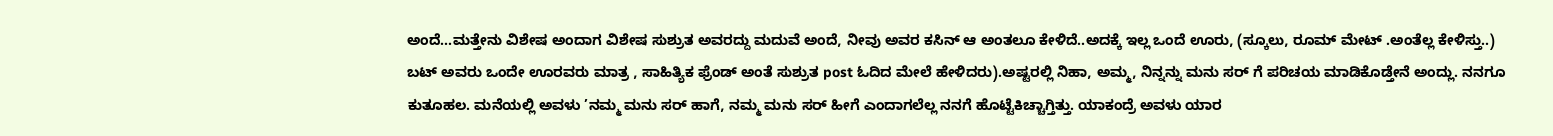ಅಂದೆ...ಮತ್ತೇನು ವಿಶೇಷ ಅಂದಾಗ ವಿಶೇಷ ಸುಶ್ರುತ ಅವರದ್ದು ಮದುವೆ ಅಂದೆ, ನೀವು ಅವರ ಕಸಿನ್ ಆ ಅಂತಲೂ ಕೇಳಿದೆ..ಅದಕ್ಕೆ ಇಲ್ಲ ಒಂದೆ ಊರು, (ಸ್ಕೂಲು, ರೂಮ್ ಮೇಟ್ .ಅಂತೆಲ್ಲ ಕೇಳಿಸ್ತು..) ಬಟ್ ಅವರು ಒಂದೇ ಊರವರು ಮಾತ್ರ , ಸಾಹಿತ್ಯಿಕ ಫ್ರೆಂಡ್ ಅಂತೆ ಸುಶ್ರುತ post ಓದಿದ ಮೇಲೆ ಹೇಳಿದರು).ಅಷ್ಟರಲ್ಲಿ ನಿಹಾ, ಅಮ್ಮ, ನಿನ್ನನ್ನು ಮನು ಸರ್ ಗೆ ಪರಿಚಯ ಮಾಡಿಕೊಡ್ತೇನೆ ಅಂದ್ಲು. ನನಗೂ ಕುತೂಹಲ. ಮನೆಯಲ್ಲಿ ಅವಳು ’ನಮ್ಮ ಮನು ಸರ್ ಹಾಗೆ, ನಮ್ಮ ಮನು ಸರ್ ಹೀಗೆ ಎಂದಾಗಲೆಲ್ಲ ನನಗೆ ಹೊಟ್ಟೆಕಿಚ್ಚಾಗ್ತಿತ್ತು. ಯಾಕಂದ್ರೆ ಅವಳು ಯಾರ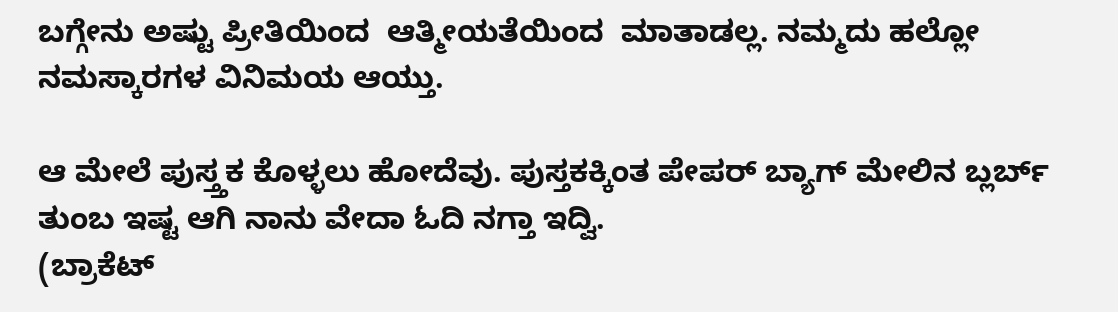ಬಗ್ಗೇನು ಅಷ್ಟು ಪ್ರೀತಿಯಿಂದ  ಆತ್ಮೀಯತೆಯಿಂದ  ಮಾತಾಡಲ್ಲ. ನಮ್ಮದು ಹಲ್ಲೋ ನಮಸ್ಕಾರಗಳ ವಿನಿಮಯ ಆಯ್ತು.

ಆ ಮೇಲೆ ಪುಸ್ತ್ತಕ ಕೊಳ್ಳಲು ಹೋದೆವು. ಪುಸ್ತಕಕ್ಕಿಂತ ಪೇಪರ್ ಬ್ಯಾಗ್ ಮೇಲಿನ ಬ್ಲರ್ಬ್ ತುಂಬ ಇಷ್ಟ ಆಗಿ ನಾನು ವೇದಾ ಓದಿ ನಗ್ತಾ ಇದ್ವಿ.
(ಬ್ರಾಕೆಟ್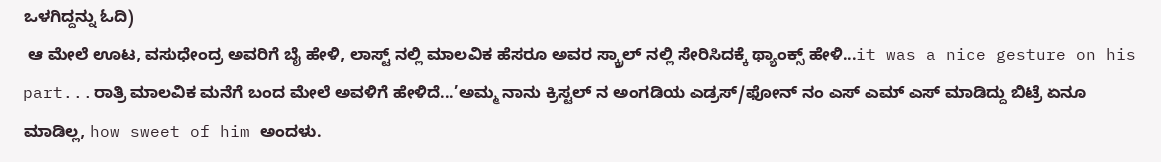ಒಳಗಿದ್ದನ್ನು ಓದಿ)
 ಆ ಮೇಲೆ ಊಟ, ವಸುಧೇಂದ್ರ ಅವರಿಗೆ ಬೈ ಹೇಳಿ, ಲಾಸ್ಟ್ ನಲ್ಲಿ ಮಾಲವಿಕ ಹೆಸರೂ ಅವರ ಸ್ಕ್ರಾಲ್ ನಲ್ಲಿ ಸೇರಿಸಿದಕ್ಕೆ ಥ್ಯಾಂಕ್ಸ್ ಹೇಳಿ...it was a nice gesture on his part...ರಾತ್ರಿ ಮಾಲವಿಕ ಮನೆಗೆ ಬಂದ ಮೇಲೆ ಅವಳಿಗೆ ಹೇಳಿದೆ...’ಅಮ್ಮ ನಾನು ಕ್ರಿಸ್ಟಲ್ ನ ಅಂಗಡಿಯ ಎಡ್ರಸ್/ಫೋನ್ ನಂ ಎಸ್ ಎಮ್ ಎಸ್ ಮಾಡಿದ್ದು ಬಿಟ್ರೆ ಏನೂ ಮಾಡಿಲ್ಲ, how sweet of him ಅಂದಳು.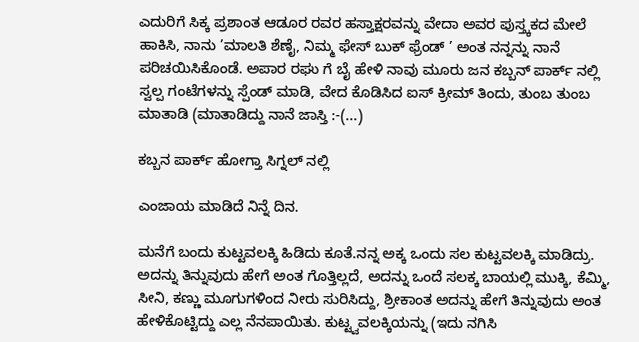ಎದುರಿಗೆ ಸಿಕ್ಕ ಪ್ರಶಾಂತ ಆಡೂರ ರವರ ಹಸ್ತಾಕ್ಷರವನ್ನು ವೇದಾ ಅವರ ಪುಸ್ತ್ಕಕದ ಮೇಲೆ ಹಾಕಿಸಿ, ನಾನು ’ಮಾಲತಿ ಶೆಣೈ, ನಿಮ್ಮ ಫೇಸ್ ಬುಕ್ ಫ್ರೆಂಡ್ ’ ಅಂತ ನನ್ನನ್ನು ನಾನೆ  ಪರಿಚಯಿಸಿಕೊಂಡೆ. ಅಪಾರ ರಘು ಗೆ ಬೈ ಹೇಳಿ ನಾವು ಮೂರು ಜನ ಕಬ್ಬನ್ ಪಾರ್ಕ್ ನಲ್ಲಿ ಸ್ವಲ್ಪ ಗಂಟೆಗಳನ್ನು ಸ್ಪೆಂಡ್ ಮಾಡಿ, ವೇದ ಕೊಡಿಸಿದ ಐಸ್ ಕ್ರೀಮ್ ತಿಂದು, ತುಂಬ ತುಂಬ ಮಾತಾಡಿ (ಮಾತಾಡಿದ್ದು ನಾನೆ ಜಾಸ್ತಿ :-(...)

ಕಬ್ಬನ ಪಾರ್ಕ್ ಹೋಗ್ತಾ ಸಿಗ್ನಲ್ ನಲ್ಲಿ

ಎಂಜಾಯ ಮಾಡಿದೆ ನಿನ್ನೆ ದಿನ.

ಮನೆಗೆ ಬಂದು ಕುಟ್ಟವಲಕ್ಕಿ ಹಿಡಿದು ಕೂತೆ.ನನ್ನ ಅಕ್ಕ ಒಂದು ಸಲ ಕುಟ್ಟವಲಕ್ಕಿ ಮಾಡಿದ್ರು. ಅದನ್ನು ತಿನ್ನುವುದು ಹೇಗೆ ಅಂತ ಗೊತ್ತಿಲ್ಲದೆ, ಅದನ್ನು ಒಂದೆ ಸಲಕ್ಕ ಬಾಯಲ್ಲಿ ಮುಕ್ಕಿ, ಕೆಮ್ಮಿ, ಸೀನಿ, ಕಣ್ಣು ಮೂಗುಗಳಿಂದ ನೀರು ಸುರಿಸಿದ್ದು, ಶ್ರೀಕಾಂತ ಅದನ್ನು ಹೇಗೆ ತಿನ್ನುವುದು ಅಂತ ಹೇಳಿಕೊಟ್ಟಿದ್ದು ಎಲ್ಲ ನೆನಪಾಯಿತು. ಕುಟ್ಟ್ವವಲಕ್ಕಿಯನ್ನು (ಇದು ನಗಿಸಿ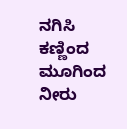ನಗಿಸಿ ಕಣ್ಣಿಂದ ಮೂಗಿಂದ ನೀರು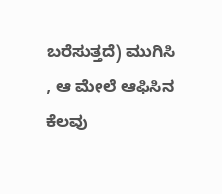ಬರೆಸುತ್ತದೆ) ಮುಗಿಸಿ , ಆ ಮೇಲೆ ಆಫಿಸಿನ ಕೆಲವು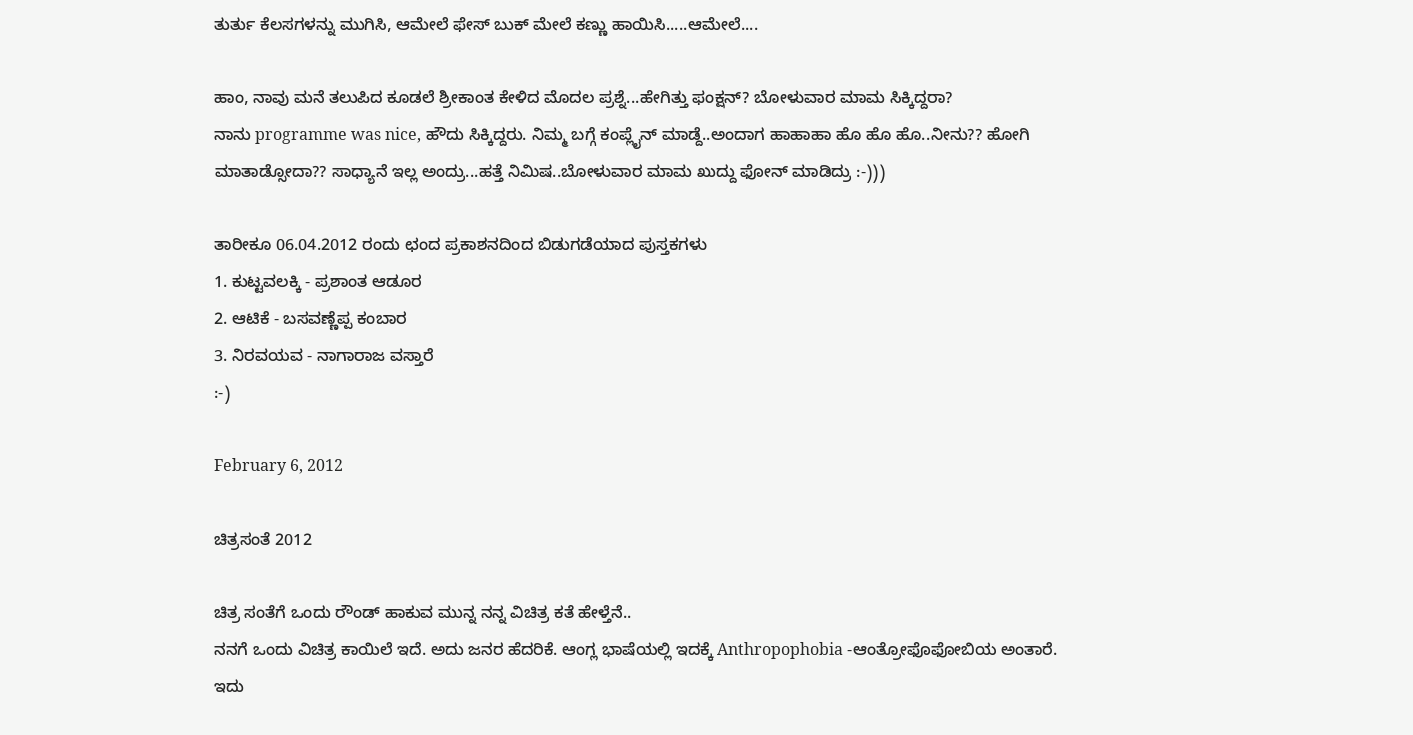ತುರ್ತು ಕೆಲಸಗಳನ್ನು ಮುಗಿಸಿ, ಆಮೇಲೆ ಫೇಸ್ ಬುಕ್ ಮೇಲೆ ಕಣ್ಣು ಹಾಯಿಸಿ.....ಆಮೇಲೆ....

ಹಾಂ, ನಾವು ಮನೆ ತಲುಪಿದ ಕೂಡಲೆ ಶ್ರೀಕಾಂತ ಕೇಳಿದ ಮೊದಲ ಪ್ರಶ್ನೆ...ಹೇಗಿತ್ತು ಫಂಕ್ಷನ್? ಬೋಳುವಾರ ಮಾಮ ಸಿಕ್ಕಿದ್ದರಾ?
ನಾನು programme was nice, ಹೌದು ಸಿಕ್ಕಿದ್ದರು. ನಿಮ್ಮ ಬಗ್ಗೆ ಕಂಪ್ಲೈನ್ ಮಾಡ್ದೆ..ಅಂದಾಗ ಹಾಹಾಹಾ ಹೊ ಹೊ ಹೊ..ನೀನು?? ಹೋಗಿ ಮಾತಾಡ್ಸೋದಾ?? ಸಾಧ್ಯಾನೆ ಇಲ್ಲ ಅಂದ್ರು...ಹತ್ತೆ ನಿಮಿಷ..ಬೋಳುವಾರ ಮಾಮ ಖುದ್ದು ಫೋನ್ ಮಾಡಿದ್ರು :-)))

ತಾರೀಕೂ 06.04.2012 ರಂದು ಛಂದ ಪ್ರಕಾಶನದಿಂದ ಬಿಡುಗಡೆಯಾದ ಪುಸ್ತಕಗಳು
1. ಕುಟ್ಟವಲಕ್ಕಿ - ಪ್ರಶಾಂತ ಆಡೂರ
2. ಆಟಿಕೆ - ಬಸವಣ್ಣೆಪ್ಪ ಕಂಬಾರ
3. ನಿರವಯವ - ನಾಗಾರಾಜ ವಸ್ತಾರೆ
:-)

February 6, 2012

ಚಿತ್ರಸಂತೆ 2012

ಚಿತ್ರ ಸಂತೆಗೆ ಒಂದು ರೌಂಡ್ ಹಾಕುವ ಮುನ್ನ ನನ್ನ ವಿಚಿತ್ರ ಕತೆ ಹೇಳ್ತೆನೆ..
ನನಗೆ ಒಂದು ವಿಚಿತ್ರ ಕಾಯಿಲೆ ಇದೆ. ಅದು ಜನರ ಹೆದರಿಕೆ. ಆಂಗ್ಲ ಭಾಷೆಯಲ್ಲಿ ಇದಕ್ಕೆ Anthropophobia -ಆಂತ್ರೋಫೊಫೋಬಿಯ ಅಂತಾರೆ. ಇದು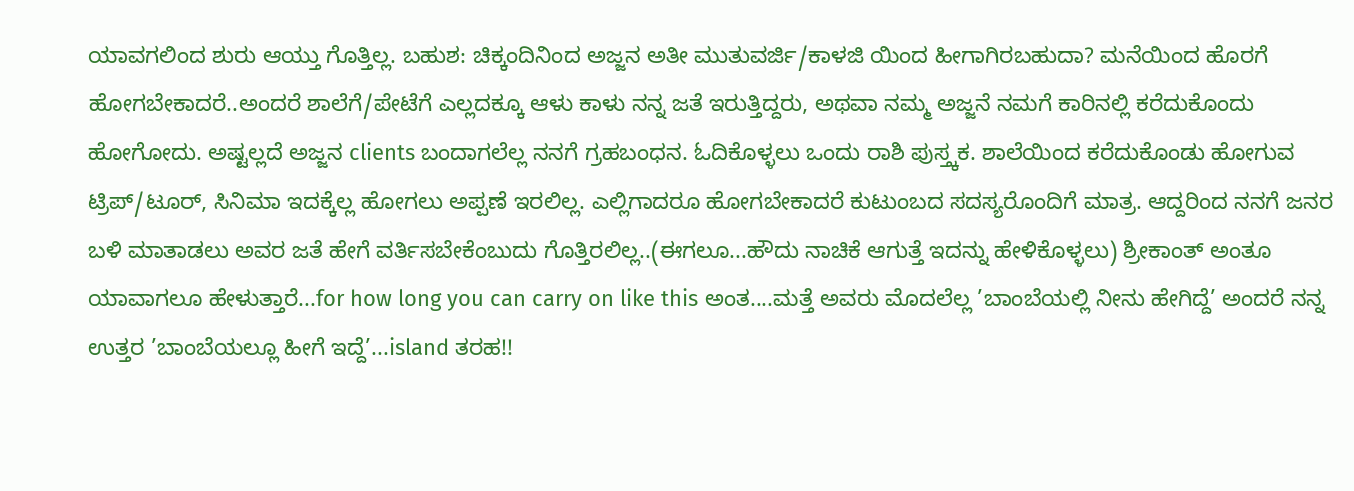ಯಾವಗಲಿಂದ ಶುರು ಆಯ್ತು ಗೊತ್ತಿಲ್ಲ. ಬಹುಶ: ಚಿಕ್ಕಂದಿನಿಂದ ಅಜ್ಜನ ಅತೀ ಮುತುವರ್ಜಿ/ಕಾಳಜಿ ಯಿಂದ ಹೀಗಾಗಿರಬಹುದಾ? ಮನೆಯಿಂದ ಹೊರಗೆ ಹೋಗಬೇಕಾದರೆ..ಅಂದರೆ ಶಾಲೆಗೆ/ಪೇಟೆಗೆ ಎಲ್ಲದಕ್ಕೂ ಆಳು ಕಾಳು ನನ್ನ ಜತೆ ಇರುತ್ತಿದ್ದರು, ಅಥವಾ ನಮ್ಮ ಅಜ್ಜನೆ ನಮಗೆ ಕಾರಿನಲ್ಲಿ ಕರೆದುಕೊಂದು ಹೋಗೋದು. ಅಷ್ಟಲ್ಲದೆ ಅಜ್ಜನ clients ಬಂದಾಗಲೆಲ್ಲ ನನಗೆ ಗ್ರಹಬಂಧನ. ಓದಿಕೊಳ್ಳಲು ಒಂದು ರಾಶಿ ಪುಸ್ತ್ಕಕ. ಶಾಲೆಯಿಂದ ಕರೆದುಕೊಂಡು ಹೋಗುವ ಟ್ರಿಪ್/ಟೂರ್, ಸಿನಿಮಾ ಇದಕ್ಕೆಲ್ಲ ಹೋಗಲು ಅಪ್ಪಣೆ ಇರಲಿಲ್ಲ. ಎಲ್ಲಿಗಾದರೂ ಹೋಗಬೇಕಾದರೆ ಕುಟುಂಬದ ಸದಸ್ಯರೊಂದಿಗೆ ಮಾತ್ರ. ಆದ್ದರಿಂದ ನನಗೆ ಜನರ ಬಳಿ ಮಾತಾಡಲು ಅವರ ಜತೆ ಹೇಗೆ ವರ್ತಿಸಬೇಕೆಂಬುದು ಗೊತ್ತಿರಲಿಲ್ಲ..(ಈಗಲೂ...ಹೌದು ನಾಚಿಕೆ ಆಗುತ್ತೆ ಇದನ್ನು ಹೇಳಿಕೊಳ್ಳಲು) ಶ್ರೀಕಾಂತ್ ಅಂತೂ ಯಾವಾಗಲೂ ಹೇಳುತ್ತಾರೆ...for how long you can carry on like this ಅಂತ....ಮತ್ತೆ ಅವರು ಮೊದಲೆಲ್ಲ ’ಬಾಂಬೆಯಲ್ಲಿ ನೀನು ಹೇಗಿದ್ದೆ’ ಅಂದರೆ ನನ್ನ ಉತ್ತರ ’ಬಾಂಬೆಯಲ್ಲೂ ಹೀಗೆ ಇದ್ದೆ’...island ತರಹ!!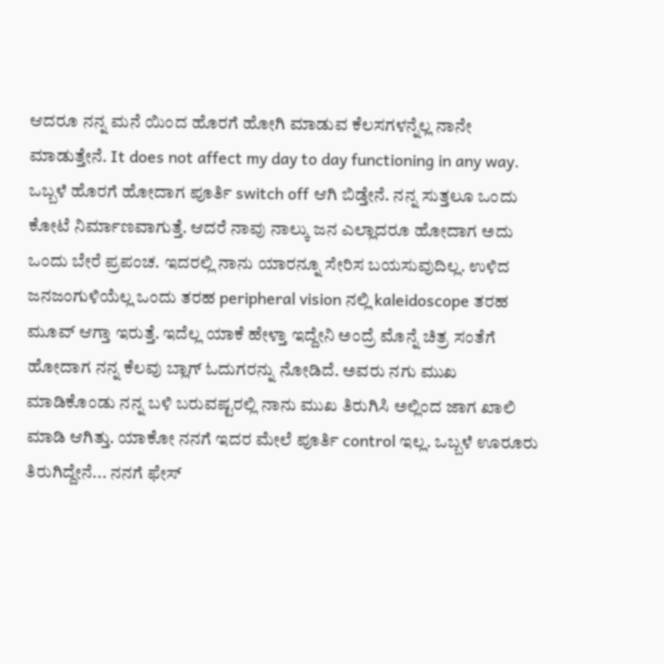ಆದರೂ ನನ್ನ ಮನೆ ಯಿಂದ ಹೊರಗೆ ಹೋಗಿ ಮಾಡುವ ಕೆಲಸಗಳನ್ನೆಲ್ಲ ನಾನೇ ಮಾಡುತ್ತೇನೆ. It does not affect my day to day functioning in any way.
ಒಬ್ಬಳೆ ಹೊರಗೆ ಹೋದಾಗ ಪೂರ್ತಿ switch off ಆಗಿ ಬಿಡ್ತೇನೆ. ನನ್ನ ಸುತ್ತಲೂ ಒಂದು ಕೋಟೆ ನಿರ್ಮಾಣವಾಗುತ್ತೆ. ಆದರೆ ನಾವು ನಾಲ್ಕು ಜನ ಎಲ್ಲಾದರೂ ಹೋದಾಗ ಅದು ಒಂದು ಬೇರೆ ಪ್ರಪಂಚ. ಇದರಲ್ಲಿ ನಾನು ಯಾರನ್ನೂ ಸೇರಿಸ ಬಯಸುವುದಿಲ್ಲ. ಉಳಿದ ಜನಜಂಗುಳಿಯೆಲ್ಲ ಒಂದು ತರಹ peripheral vision ನಲ್ಲಿ kaleidoscope ತರಹ ಮೂವ್ ಆಗ್ತಾ ಇರುತ್ತೆ. ಇದೆಲ್ಲ ಯಾಕೆ ಹೇಳ್ತಾ ಇದ್ದೇನಿ ಅಂದ್ರೆ ಮೊನ್ನೆ ಚಿತ್ರ ಸಂತೆಗೆ ಹೋದಾಗ ನನ್ನ ಕೆಲವು ಬ್ಲಾಗ್ ಓದುಗರನ್ನು ನೋಡಿದೆ. ಅವರು ನಗು ಮುಖ ಮಾಡಿಕೊಂಡು ನನ್ನ ಬಳಿ ಬರುವಷ್ಟರಲ್ಲಿ ನಾನು ಮುಖ ತಿರುಗಿಸಿ ಅಲ್ಲಿಂದ ಜಾಗ ಖಾಲಿ ಮಾಡಿ ಆಗಿತ್ತು. ಯಾಕೋ ನನಗೆ ಇದರ ಮೇಲೆ ಪೂರ್ತಿ control ಇಲ್ಲ. ಒಬ್ಬಳೆ ಊರೂರು ತಿರುಗಿದ್ದೇನೆ... ನನಗೆ ಫೇಸ್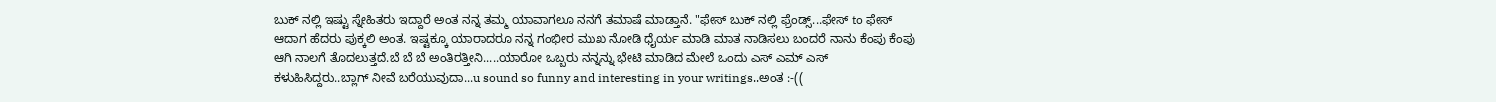ಬುಕ್ ನಲ್ಲಿ ಇಷ್ಟು ಸ್ನೇಹಿತರು ಇದ್ದಾರೆ ಅಂತ ನನ್ನ ತಮ್ಮ ಯಾವಾಗಲೂ ನನಗೆ ತಮಾಷೆ ಮಾಡ್ತಾನೆ. "ಫೇಸ್ ಬುಕ್ ನಲ್ಲಿ ಫ್ರೆಂಡ್ಸ್...ಫೇಸ್ to ಫೇಸ್ ಆದಾಗ ಹೆದರು ಪುಕ್ಕಲಿ ಅಂತ. ಇಷ್ಟಕ್ಕೂ ಯಾರಾದರೂ ನನ್ನ ಗಂಭೀರ ಮುಖ ನೋಡಿ ಧೈರ್ಯ ಮಾಡಿ ಮಾತ ನಾಡಿಸಲು ಬಂದರೆ ನಾನು ಕೆಂಪು ಕೆಂಪು ಆಗಿ ನಾಲಗೆ ತೊದಲುತ್ತದೆ.ಬೆ ಬೆ ಬೆ ಅಂತಿರತ್ತೀನಿ.....ಯಾರೋ ಒಬ್ಬರು ನನ್ನನ್ನು ಭೇಟಿ ಮಾಡಿದ ಮೇಲೆ ಒಂದು ಎಸ್ ಎಮ್ ಎಸ್ ಕಳುಹಿಸಿದ್ದರು..ಬ್ಲಾಗ್ ನೀವೆ ಬರೆಯುವುದಾ...u sound so funny and interesting in your writings..ಅಂತ :-((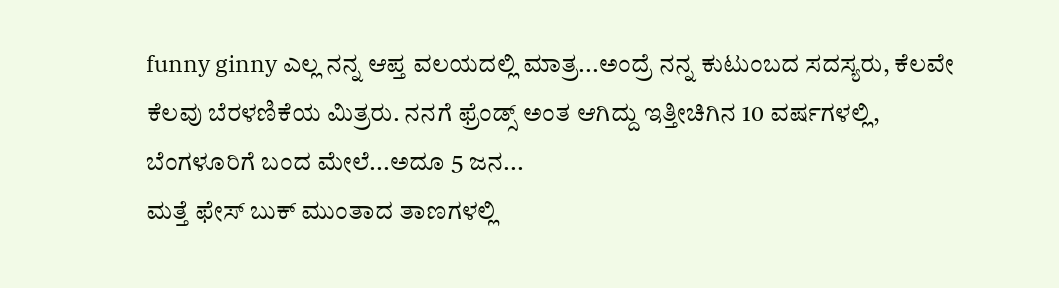funny ginny ಎಲ್ಲ ನನ್ನ ಆಪ್ತ ವಲಯದಲ್ಲಿ ಮಾತ್ರ...ಅಂದ್ರೆ ನನ್ನ ಕುಟುಂಬದ ಸದಸ್ಯರು, ಕೆಲವೇ ಕೆಲವು ಬೆರಳಣಿಕೆಯ ಮಿತ್ರರು. ನನಗೆ ಫ್ರೆಂಡ್ಸ್ ಅಂತ ಆಗಿದ್ದು ಇತ್ತೀಚಿಗಿನ 10 ವರ್ಷಗಳಲ್ಲಿ, ಬೆಂಗಳೂರಿಗೆ ಬಂದ ಮೇಲೆ...ಅದೂ 5 ಜನ...
ಮತ್ತೆ ಫೇಸ್ ಬುಕ್ ಮುಂತಾದ ತಾಣಗಳಲ್ಲಿ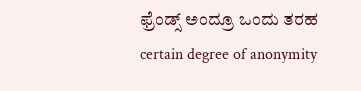ಫ್ರೆಂಡ್ಸ್ ಅಂದ್ರೂ ಒಂದು ತರಹ certain degree of anonymity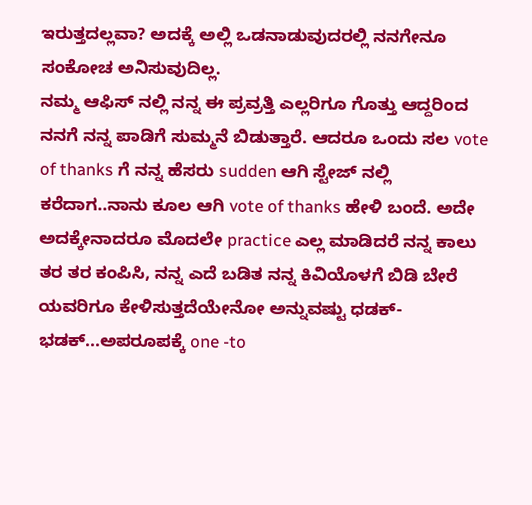ಇರುತ್ತದಲ್ಲವಾ? ಅದಕ್ಕೆ ಅಲ್ಲಿ ಒಡನಾಡುವುದರಲ್ಲಿ ನನಗೇನೂ ಸಂಕೋಚ ಅನಿಸುವುದಿಲ್ಲ.
ನಮ್ಮ ಆಫಿಸ್ ನಲ್ಲಿ ನನ್ನ ಈ ಪ್ರವ್ರತ್ತಿ ಎಲ್ಲರಿಗೂ ಗೊತ್ತು ಆದ್ದರಿಂದ ನನಗೆ ನನ್ನ ಪಾಡಿಗೆ ಸುಮ್ಮನೆ ಬಿಡುತ್ತಾರೆ. ಆದರೂ ಒಂದು ಸಲ vote of thanks ಗೆ ನನ್ನ ಹೆಸರು sudden ಆಗಿ ಸ್ಟೇಜ್ ನಲ್ಲಿ ಕರೆದಾಗ..ನಾನು ಕೂಲ ಆಗಿ vote of thanks ಹೇಳಿ ಬಂದೆ. ಅದೇ ಅದಕ್ಕೇನಾದರೂ ಮೊದಲೇ practice ಎಲ್ಲ ಮಾಡಿದರೆ ನನ್ನ ಕಾಲು ತರ ತರ ಕಂಪಿಸಿ, ನನ್ನ ಎದೆ ಬಡಿತ ನನ್ನ ಕಿವಿಯೊಳಗೆ ಬಿಡಿ ಬೇರೆ ಯವರಿಗೂ ಕೇಳಿಸುತ್ತದೆಯೇನೋ ಅನ್ನುವಷ್ಟು ಧಡಕ್-ಭಡಕ್...ಅಪರೂಪಕ್ಕೆ one -to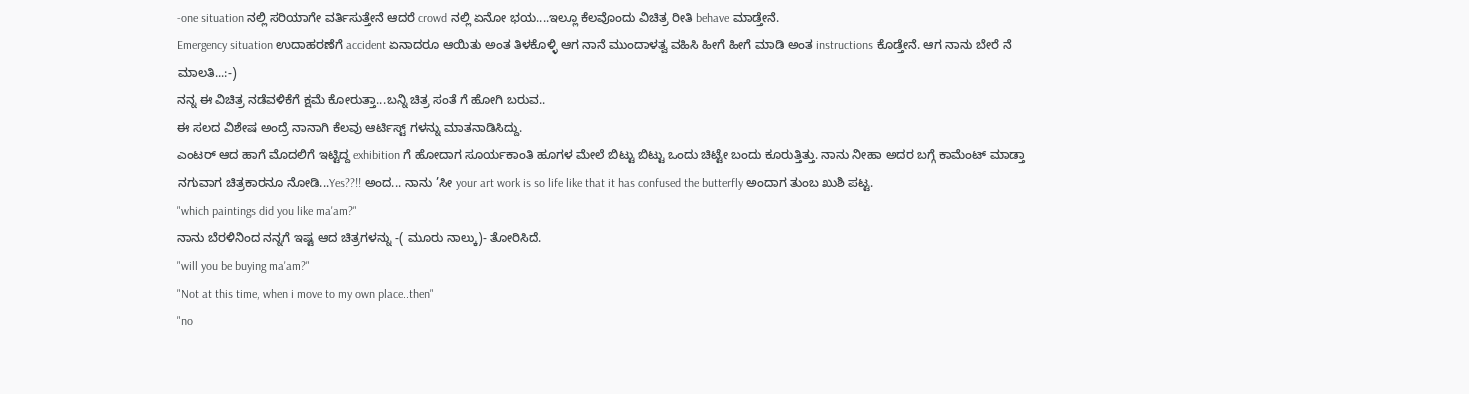-one situation ನಲ್ಲಿ ಸರಿಯಾಗೇ ವರ್ತಿಸುತ್ತೇನೆ ಆದರೆ crowd ನಲ್ಲಿ ಏನೋ ಭಯ....ಇಲ್ಲೂ ಕೆಲವೊಂದು ವಿಚಿತ್ರ ರೀತಿ behave ಮಾಡ್ತೇನೆ.
Emergency situation ಉದಾಹರಣೆಗೆ accident ಏನಾದರೂ ಆಯಿತು ಅಂತ ತಿಳಕೊಳ್ಳಿ ಆಗ ನಾನೆ ಮುಂದಾಳತ್ವ ವಹಿಸಿ ಹೀಗೆ ಹೀಗೆ ಮಾಡಿ ಅಂತ instructions ಕೊಡ್ತೇನೆ. ಆಗ ನಾನು ಬೇರೆ ನೆ ಮಾಲತಿ...:-)
ನನ್ನ ಈ ವಿಚಿತ್ರ ನಡೆವಳಿಕೆಗೆ ಕ್ಷಮೆ ಕೋರುತ್ತಾ...ಬನ್ನಿ ಚಿತ್ರ ಸಂತೆ ಗೆ ಹೋಗಿ ಬರುವ..
ಈ ಸಲದ ವಿಶೇಷ ಅಂದ್ರೆ ನಾನಾಗಿ ಕೆಲವು ಆರ್ಟಿಸ್ಟ್ ಗಳನ್ನು ಮಾತನಾಡಿಸಿದ್ದು.
ಎಂಟರ್ ಆದ ಹಾಗೆ ಮೊದಲಿಗೆ ಇಟ್ಟಿದ್ದ exhibition ಗೆ ಹೋದಾಗ ಸೂರ್ಯಕಾಂತಿ ಹೂಗಳ ಮೇಲೆ ಬಿಟ್ಟು ಬಿಟ್ಟು ಒಂದು ಚಿಟ್ಟೇ ಬಂದು ಕೂರುತ್ತಿತ್ತು. ನಾನು ನೀಹಾ ಅದರ ಬಗ್ಗೆ ಕಾಮೆಂಟ್ ಮಾಡ್ತಾ ನಗುವಾಗ ಚಿತ್ರಕಾರನೂ ನೋಡಿ...Yes??!! ಅಂದ... ನಾನು ’ಸೀ your art work is so life like that it has confused the butterfly ಅಂದಾಗ ತುಂಬ ಖುಶಿ ಪಟ್ಟ.
"which paintings did you like ma'am?"
ನಾನು ಬೆರಳಿನಿಂದ ನನ್ನಗೆ ಇಷ್ಟ ಆದ ಚಿತ್ರಗಳನ್ನು -( ಮೂರು ನಾಲ್ಕು)- ತೋರಿಸಿದೆ.
"will you be buying ma'am?"
"Not at this time, when i move to my own place..then"
"no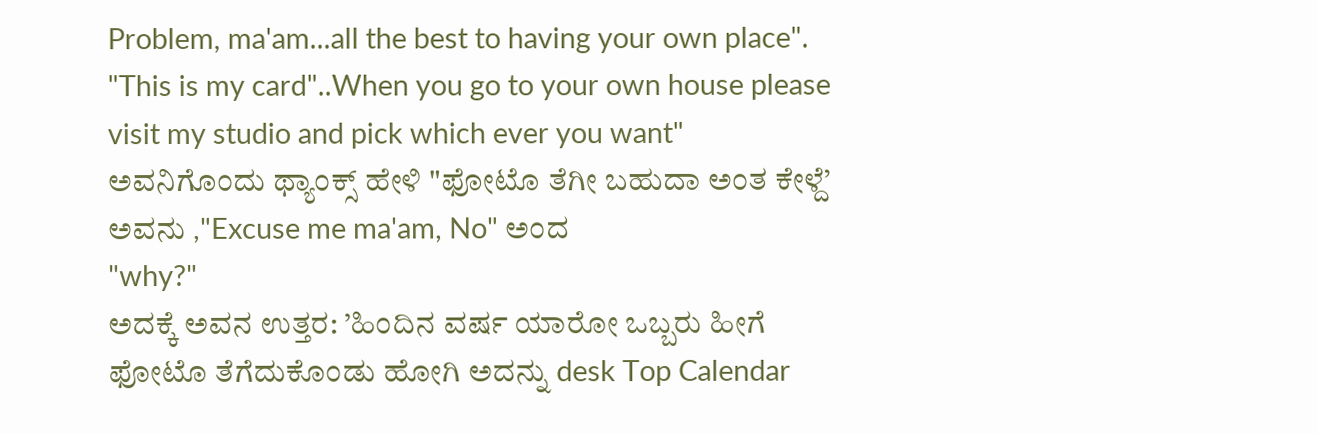Problem, ma'am...all the best to having your own place". "This is my card"..When you go to your own house please visit my studio and pick which ever you want"
ಅವನಿಗೊಂದು ಥ್ಯಾಂಕ್ಸ್ ಹೇಳಿ "ಫೋಟೊ ತೆಗೀ ಬಹುದಾ ಅಂತ ಕೇಳ್ದೆ’
ಅವನು ,"Excuse me ma'am, No" ಅಂದ
"why?"
ಅದಕ್ಕೆ ಅವನ ಉತ್ತರ: ’ಹಿಂದಿನ ವರ್ಷ ಯಾರೋ ಒಬ್ಬರು ಹೀಗೆ ಫೋಟೊ ತೆಗೆದುಕೊಂಡು ಹೋಗಿ ಅದನ್ನು desk Top Calendar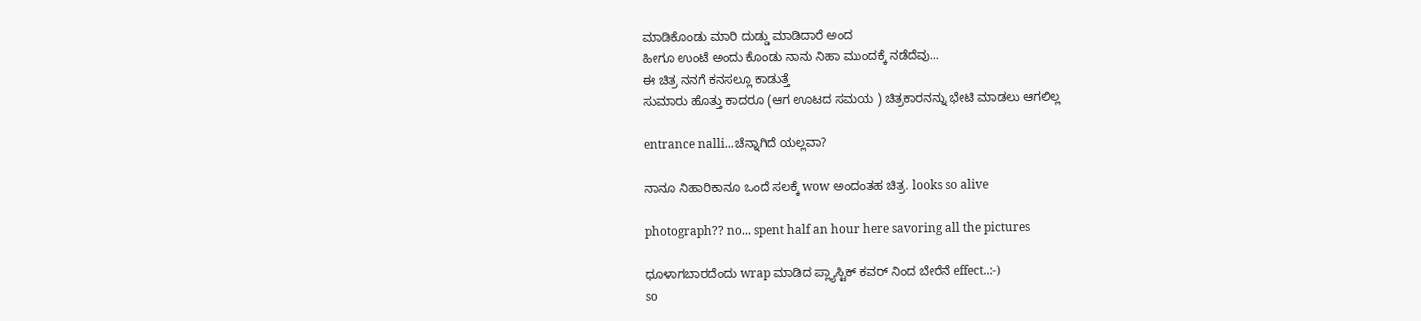ಮಾಡಿಕೊಂಡು ಮಾರಿ ದುಡ್ಡು ಮಾಡಿದಾರೆ ಅಂದ
ಹೀಗೂ ಉಂಟೆ ಅಂದು ಕೊಂಡು ನಾನು ನಿಹಾ ಮುಂದಕ್ಕೆ ನಡೆದೆವು...
ಈ ಚಿತ್ರ ನನಗೆ ಕನಸಲ್ಲೂ ಕಾಡುತ್ತೆ
ಸುಮಾರು ಹೊತ್ತು ಕಾದರೂ (ಆಗ ಊಟದ ಸಮಯ ) ಚಿತ್ರಕಾರನನ್ನು ಭೇಟಿ ಮಾಡಲು ಆಗಲಿಲ್ಲ

entrance nalli...ಚೆನ್ನಾಗಿದೆ ಯಲ್ಲವಾ?

ನಾನೂ ನಿಹಾರಿಕಾನೂ ಒಂದೆ ಸಲಕ್ಕೆ wow ಅಂದಂತಹ ಚಿತ್ರ. looks so alive

photograph?? no... spent half an hour here savoring all the pictures

ಧೂಳಾಗಬಾರದೆಂದು wrap ಮಾಡಿದ ಪ್ಲ್ಯಾಸ್ಟಿಕ್ ಕವರ್ ನಿಂದ ಬೇರೆನೆ effect..:-)
so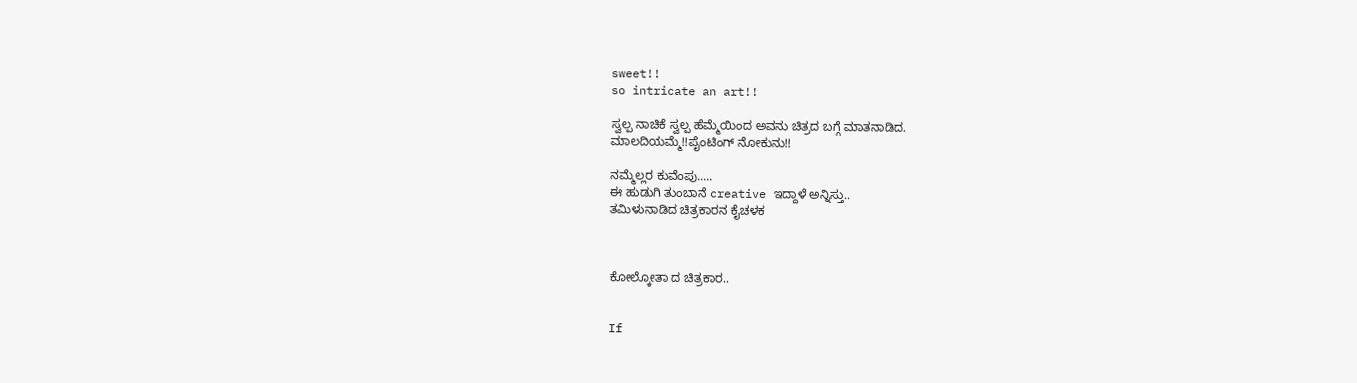sweet!!
so intricate an art!!

ಸ್ವಲ್ಪ ನಾಚಿಕೆ ಸ್ವಲ್ಪ ಹೆಮ್ಮೆಯಿಂದ ಅವನು ಚಿತ್ರದ ಬಗ್ಗೆ ಮಾತನಾಡಿದ.
ಮಾಲದಿಯಮ್ಮೆ!!ಪೈಂಟಿಂಗ್ ನೋಕುನು!!

ನಮ್ಮೆಲ್ಲರ ಕುವೆಂಪು.....
ಈ ಹುಡುಗಿ ತುಂಬಾನೆ creative ಇದ್ದಾಳೆ ಅನ್ನಿಸ್ತು..
ತಮಿಳುನಾಡಿದ ಚಿತ್ರಕಾರನ ಕೈಚಳಕ



ಕೋಲ್ಕೋತಾ ದ ಚಿತ್ರಕಾರ..


If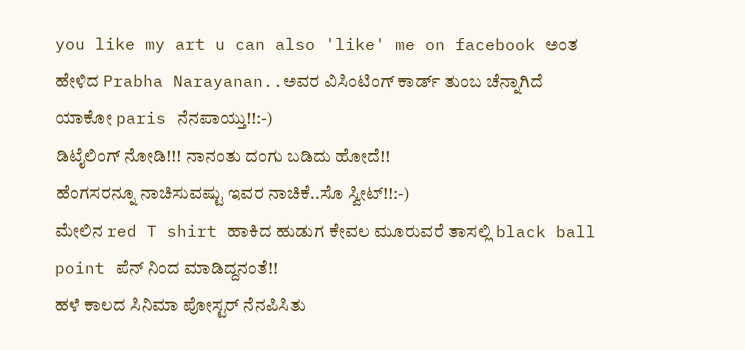you like my art u can also 'like' me on facebook ಅಂತ ಹೇಳಿದ Prabha Narayanan..ಅವರ ವಿಸಿಂಟಿಂಗ್ ಕಾರ್ಡ್ ತುಂಬ ಚೆನ್ನಾಗಿದೆ
ಯಾಕೋ paris ನೆನಪಾಯ್ತು!!:-)
ಡಿಟೈಲಿಂಗ್ ನೋಡಿ!!! ನಾನಂತು ದಂಗು ಬಡಿದು ಹೋದೆ!!
ಹೆಂಗಸರನ್ನೂ ನಾಚಿಸುವಷ್ಟು ಇವರ ನಾಚಿಕೆ..ಸೊ ಸ್ವೀಟ್!!:-)
ಮೇಲಿನ red T shirt ಹಾಕಿದ ಹುಡುಗ ಕೇವಲ ಮೂರುವರೆ ತಾಸಲ್ಲಿ black ball point ಪೆನ್ ನಿಂದ ಮಾಡಿದ್ದನಂತೆ!!
ಹಳೆ ಕಾಲದ ಸಿನಿಮಾ ಪೋಸ್ಟರ್ ನೆನಪಿಸಿತು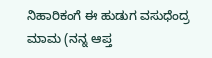ನಿಹಾರಿಕಂಗೆ ಈ ಹುಡುಗ ವಸುಧೆಂದ್ರ ಮಾಮ (ನನ್ನ ಆಪ್ತ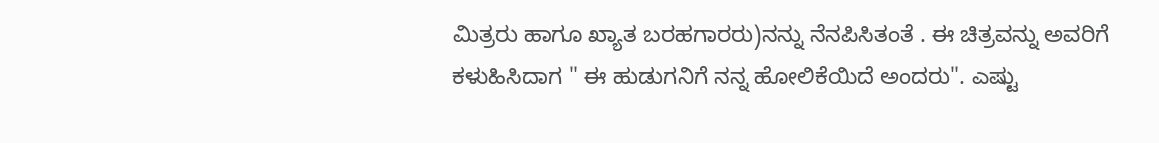ಮಿತ್ರರು ಹಾಗೂ ಖ್ಯಾತ ಬರಹಗಾರರು)ನನ್ನು ನೆನಪಿಸಿತಂತೆ . ಈ ಚಿತ್ರವನ್ನು ಅವರಿಗೆ ಕಳುಹಿಸಿದಾಗ " ಈ ಹುಡುಗನಿಗೆ ನನ್ನ ಹೋಲಿಕೆಯಿದೆ ಅಂದರು". ಎಷ್ಟು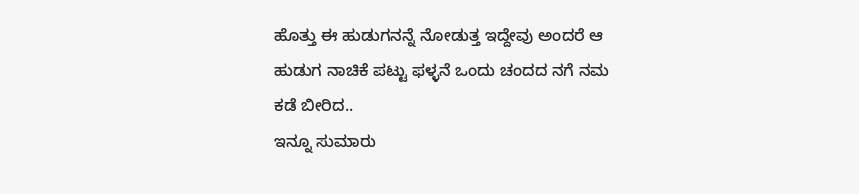ಹೊತ್ತು ಈ ಹುಡುಗನನ್ನೆ ನೋಡುತ್ತ ಇದ್ದೇವು ಅಂದರೆ ಆ ಹುಡುಗ ನಾಚಿಕೆ ಪಟ್ಟು ಫಳ್ಳನೆ ಒಂದು ಚಂದದ ನಗೆ ನಮ  ಕಡೆ ಬೀರಿದ..
ಇನ್ನೂ ಸುಮಾರು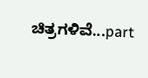ಚಿತ್ರಗಳಿವೆ...part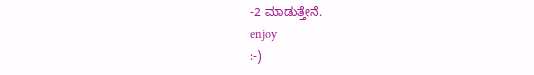-2 ಮಾಡುತ್ತೇನೆ.
enjoy
:-)